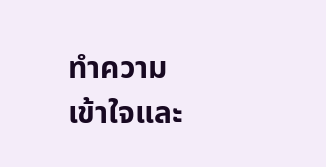ทำความเข้าใจและ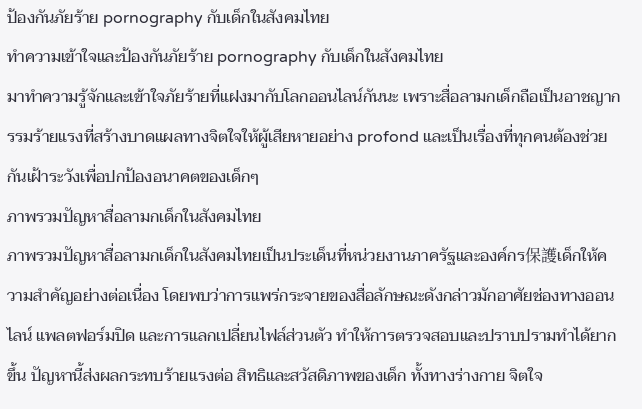ป้องกันภัยร้าย pornography กับเด็กในสังคมไทย
ทำความเข้าใจและป้องกันภัยร้าย pornography กับเด็กในสังคมไทย
มาทำความรู้จักและเข้าใจภัยร้ายที่แฝงมากับโลกออนไลน์กันนะ เพราะสื่อลามกเด็กถือเป็นอาชญากรรมร้ายแรงที่สร้างบาดแผลทางจิตใจให้ผู้เสียหายอย่าง profond และเป็นเรื่องที่ทุกคนต้องช่วยกันเฝ้าระวังเพื่อปกป้องอนาคตของเด็กๆ
ภาพรวมปัญหาสื่อลามกเด็กในสังคมไทย
ภาพรวมปัญหาสื่อลามกเด็กในสังคมไทยเป็นประเด็นที่หน่วยงานภาครัฐและองค์กร保護เด็กให้ความสำคัญอย่างต่อเนื่อง โดยพบว่าการแพร่กระจายของสื่อลักษณะดังกล่าวมักอาศัยช่องทางออนไลน์ แพลตฟอร์มปิด และการแลกเปลี่ยนไฟล์ส่วนตัว ทำให้การตรวจสอบและปราบปรามทำได้ยากขึ้น ปัญหานี้ส่งผลกระทบร้ายแรงต่อ สิทธิและสวัสดิภาพของเด็ก ทั้งทางร่างกาย จิตใจ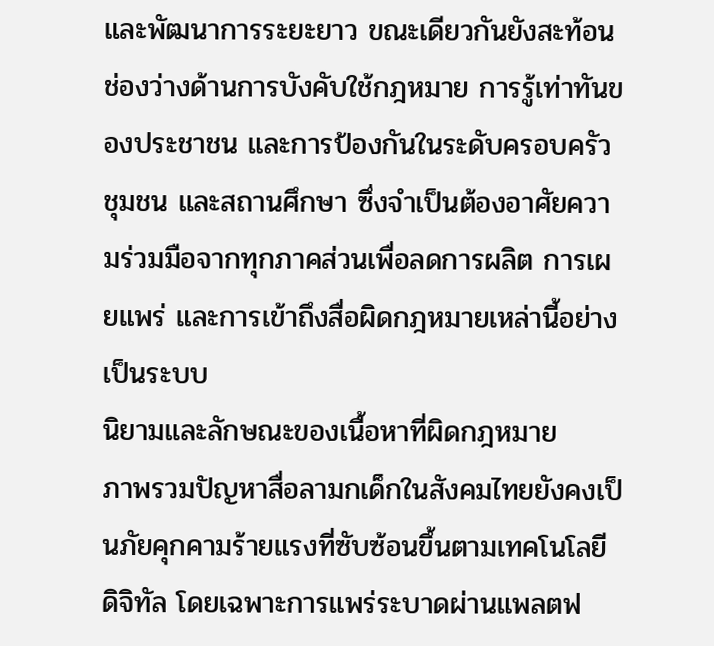และพัฒนาการระยะยาว ขณะเดียวกันยังสะท้อนช่องว่างด้านการบังคับใช้กฎหมาย การรู้เท่าทันของประชาชน และการป้องกันในระดับครอบครัว ชุมชน และสถานศึกษา ซึ่งจำเป็นต้องอาศัยความร่วมมือจากทุกภาคส่วนเพื่อลดการผลิต การเผยแพร่ และการเข้าถึงสื่อผิดกฎหมายเหล่านี้อย่างเป็นระบบ
นิยามและลักษณะของเนื้อหาที่ผิดกฎหมาย
ภาพรวมปัญหาสื่อลามกเด็กในสังคมไทยยังคงเป็นภัยคุกคามร้ายแรงที่ซับซ้อนขึ้นตามเทคโนโลยีดิจิทัล โดยเฉพาะการแพร่ระบาดผ่านแพลตฟ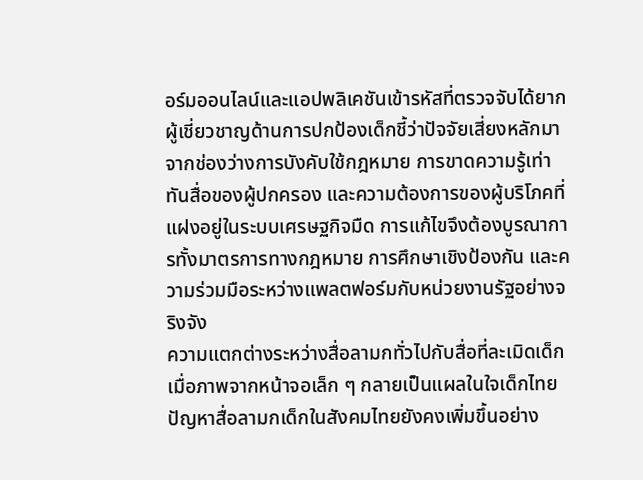อร์มออนไลน์และแอปพลิเคชันเข้ารหัสที่ตรวจจับได้ยาก ผู้เชี่ยวชาญด้านการปกป้องเด็กชี้ว่าปัจจัยเสี่ยงหลักมาจากช่องว่างการบังคับใช้กฎหมาย การขาดความรู้เท่าทันสื่อของผู้ปกครอง และความต้องการของผู้บริโภคที่แฝงอยู่ในระบบเศรษฐกิจมืด การแก้ไขจึงต้องบูรณาการทั้งมาตรการทางกฎหมาย การศึกษาเชิงป้องกัน และความร่วมมือระหว่างแพลตฟอร์มกับหน่วยงานรัฐอย่างจริงจัง
ความแตกต่างระหว่างสื่อลามกทั่วไปกับสื่อที่ละเมิดเด็ก
เมื่อภาพจากหน้าจอเล็ก ๆ กลายเป็นแผลในใจเด็กไทย ปัญหาสื่อลามกเด็กในสังคมไทยยังคงเพิ่มขึ้นอย่าง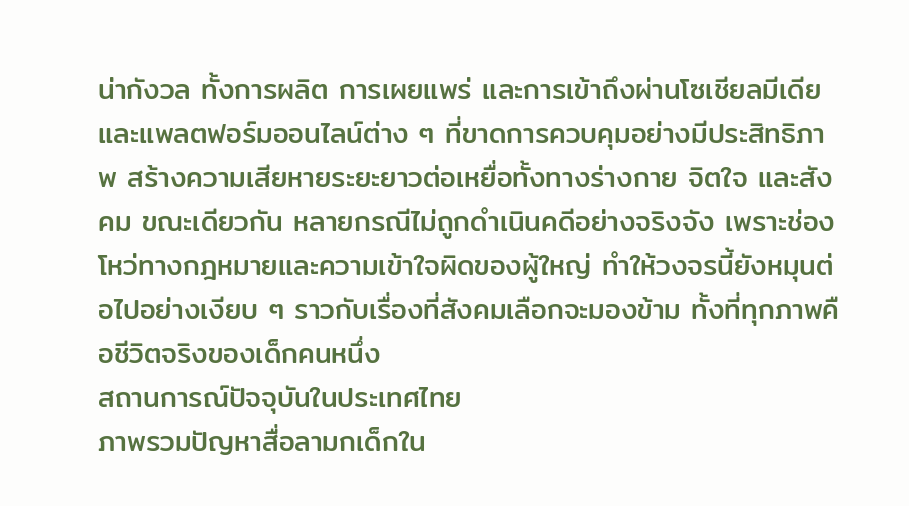น่ากังวล ทั้งการผลิต การเผยแพร่ และการเข้าถึงผ่านโซเชียลมีเดียและแพลตฟอร์มออนไลน์ต่าง ๆ ที่ขาดการควบคุมอย่างมีประสิทธิภาพ สร้างความเสียหายระยะยาวต่อเหยื่อทั้งทางร่างกาย จิตใจ และสังคม ขณะเดียวกัน หลายกรณีไม่ถูกดำเนินคดีอย่างจริงจัง เพราะช่องโหว่ทางกฎหมายและความเข้าใจผิดของผู้ใหญ่ ทำให้วงจรนี้ยังหมุนต่อไปอย่างเงียบ ๆ ราวกับเรื่องที่สังคมเลือกจะมองข้าม ทั้งที่ทุกภาพคือชีวิตจริงของเด็กคนหนึ่ง
สถานการณ์ปัจจุบันในประเทศไทย
ภาพรวมปัญหาสื่อลามกเด็กใน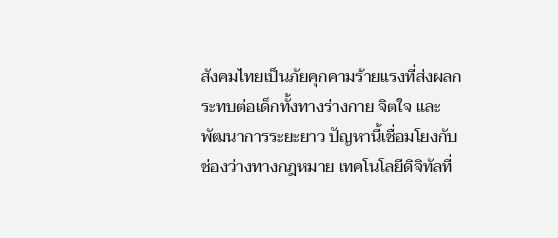สังคมไทยเป็นภัยคุกคามร้ายแรงที่ส่งผลกระทบต่อเด็กทั้งทางร่างกาย จิตใจ และพัฒนาการระยะยาว ปัญหานี้เชื่อมโยงกับช่องว่างทางกฎหมาย เทคโนโลยีดิจิทัลที่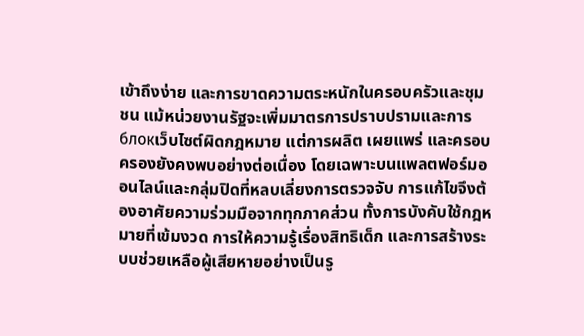เข้าถึงง่าย และการขาดความตระหนักในครอบครัวและชุมชน แม้หน่วยงานรัฐจะเพิ่มมาตรการปราบปรามและการ блокเว็บไซต์ผิดกฎหมาย แต่การผลิต เผยแพร่ และครอบครองยังคงพบอย่างต่อเนื่อง โดยเฉพาะบนแพลตฟอร์มออนไลน์และกลุ่มปิดที่หลบเลี่ยงการตรวจจับ การแก้ไขจึงต้องอาศัยความร่วมมือจากทุกภาคส่วน ทั้งการบังคับใช้กฎหมายที่เข้มงวด การให้ความรู้เรื่องสิทธิเด็ก และการสร้างระบบช่วยเหลือผู้เสียหายอย่างเป็นรู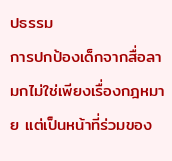ปธรรม
การปกป้องเด็กจากสื่อลามกไม่ใช่เพียงเรื่องกฎหมาย แต่เป็นหน้าที่ร่วมของ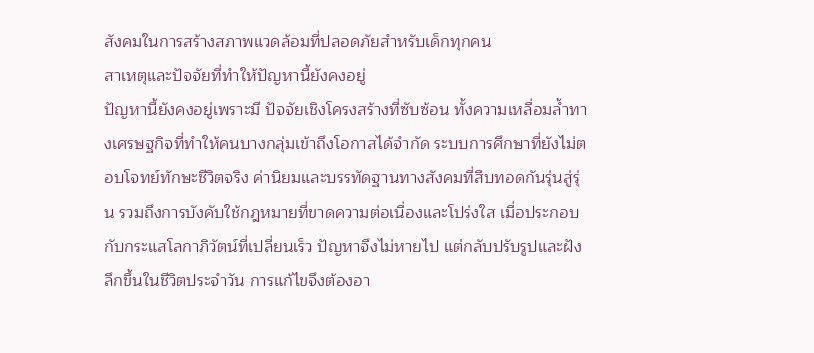สังคมในการสร้างสภาพแวดล้อมที่ปลอดภัยสำหรับเด็กทุกคน
สาเหตุและปัจจัยที่ทำให้ปัญหานี้ยังคงอยู่
ปัญหานี้ยังคงอยู่เพราะมี ปัจจัยเชิงโครงสร้างที่ซับซ้อน ทั้งความเหลื่อมล้ำทางเศรษฐกิจที่ทำให้คนบางกลุ่มเข้าถึงโอกาสได้จำกัด ระบบการศึกษาที่ยังไม่ตอบโจทย์ทักษะชีวิตจริง ค่านิยมและบรรทัดฐานทางสังคมที่สืบทอดกันรุ่นสู่รุ่น รวมถึงการบังคับใช้กฎหมายที่ขาดความต่อเนื่องและโปร่งใส เมื่อประกอบกับกระแสโลกาภิวัตน์ที่เปลี่ยนเร็ว ปัญหาจึงไม่หายไป แต่กลับปรับรูปและฝังลึกขึ้นในชีวิตประจำวัน การแก้ไขจึงต้องอา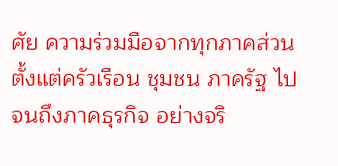ศัย ความร่วมมือจากทุกภาคส่วน ตั้งแต่ครัวเรือน ชุมชน ภาครัฐ ไปจนถึงภาคธุรกิจ อย่างจริ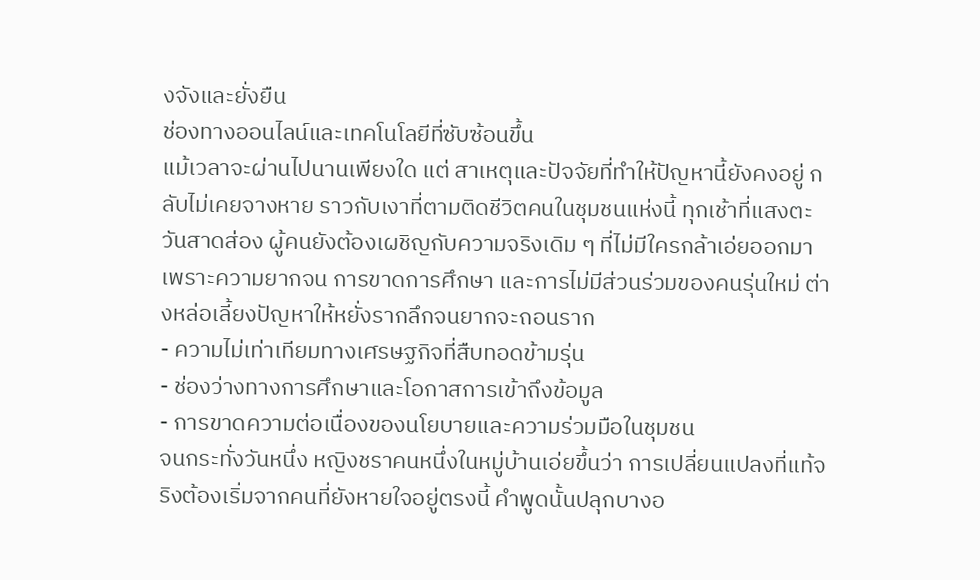งจังและยั่งยืน
ช่องทางออนไลน์และเทคโนโลยีที่ซับซ้อนขึ้น
แม้เวลาจะผ่านไปนานเพียงใด แต่ สาเหตุและปัจจัยที่ทำให้ปัญหานี้ยังคงอยู่ กลับไม่เคยจางหาย ราวกับเงาที่ตามติดชีวิตคนในชุมชนแห่งนี้ ทุกเช้าที่แสงตะวันสาดส่อง ผู้คนยังต้องเผชิญกับความจริงเดิม ๆ ที่ไม่มีใครกล้าเอ่ยออกมา เพราะความยากจน การขาดการศึกษา และการไม่มีส่วนร่วมของคนรุ่นใหม่ ต่างหล่อเลี้ยงปัญหาให้หยั่งรากลึกจนยากจะถอนราก
- ความไม่เท่าเทียมทางเศรษฐกิจที่สืบทอดข้ามรุ่น
- ช่องว่างทางการศึกษาและโอกาสการเข้าถึงข้อมูล
- การขาดความต่อเนื่องของนโยบายและความร่วมมือในชุมชน
จนกระทั่งวันหนึ่ง หญิงชราคนหนึ่งในหมู่บ้านเอ่ยขึ้นว่า การเปลี่ยนแปลงที่แท้จริงต้องเริ่มจากคนที่ยังหายใจอยู่ตรงนี้ คำพูดนั้นปลุกบางอ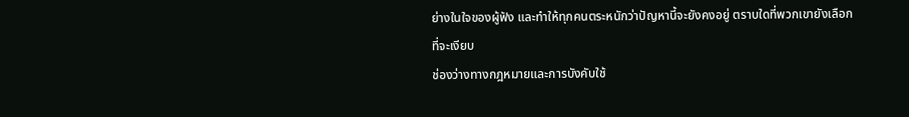ย่างในใจของผู้ฟัง และทำให้ทุกคนตระหนักว่าปัญหานี้จะยังคงอยู่ ตราบใดที่พวกเขายังเลือกที่จะเงียบ
ช่องว่างทางกฎหมายและการบังคับใช้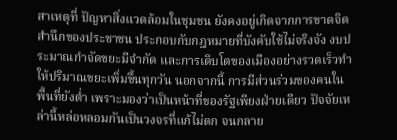สาเหตุที่ ปัญหาสิ่งแวดล้อมในชุมชน ยังคงอยู่เกิดจากการขาดจิตสำนึกของประชาชน ประกอบกับกฎหมายที่บังคับใช้ไม่จริงจัง งบประมาณกำจัดขยะมีจำกัด และการเติบโตของเมืองอย่างรวดเร็วทำให้ปริมาณขยะเพิ่มขึ้นทุกวัน นอกจากนี้ การมีส่วนร่วมของคนในพื้นที่ยังต่ำ เพราะมองว่าเป็นหน้าที่ของรัฐเพียงฝ่ายเดียว ปัจจัยเหล่านี้หล่อหลอมกันเป็นวงจรที่แก้ไม่ตก จนกลาย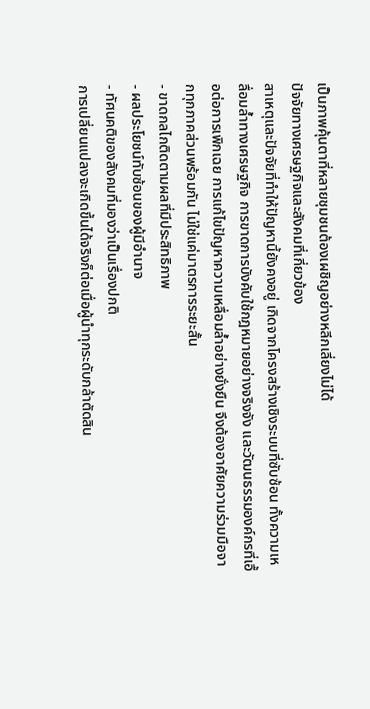เป็นภาพคุ้นตาที่หลายชุมชนต้องเผชิญอย่างหลีกเลี่ยงไม่ได้
ปัจจัยทางเศรษฐกิจและสังคมที่เกี่ยวข้อง
สาเหตุและปัจจัยที่ทำให้ปัญหานี้ยังคงอยู่ เกิดจากโครงสร้างเชิงระบบที่ซับซ้อน ทั้งความเหลื่อมล้ำทางเศรษฐกิจ การขาดการบังคับใช้กฎหมายอย่างจริงจัง และวัฒนธรรมองค์กรที่เอื้อต่อการเพิกเฉย การแก้ไขปัญหาความเหลื่อมล้ำอย่างยั่งยืน จึงต้องอาศัยความร่วมมือจากทุกภาคส่วนพร้อมกัน ไม่ใช่แค่มาตรการระยะสั้น
- ขาดกลไกติดตามผลที่มีประสิทธิภาพ
- ผลประโยชน์ทับซ้อนของผู้มีอำนาจ
- ทัศนคติของสังคมที่มองว่าเป็นเรื่องปกติ
การเปลี่ยนแปลงจะเกิดขึ้นได้จริงก็ต่อเมื่อผู้นำทุกระดับกล้าตัดสิน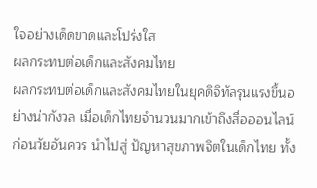ใจอย่างเด็ดขาดและโปร่งใส
ผลกระทบต่อเด็กและสังคมไทย
ผลกระทบต่อเด็กและสังคมไทยในยุคดิจิทัลรุนแรงขึ้นอย่างน่ากังวล เมื่อเด็กไทยจำนวนมากเข้าถึงสื่อออนไลน์ก่อนวัยอันควร นำไปสู่ ปัญหาสุขภาพจิตในเด็กไทย ทั้ง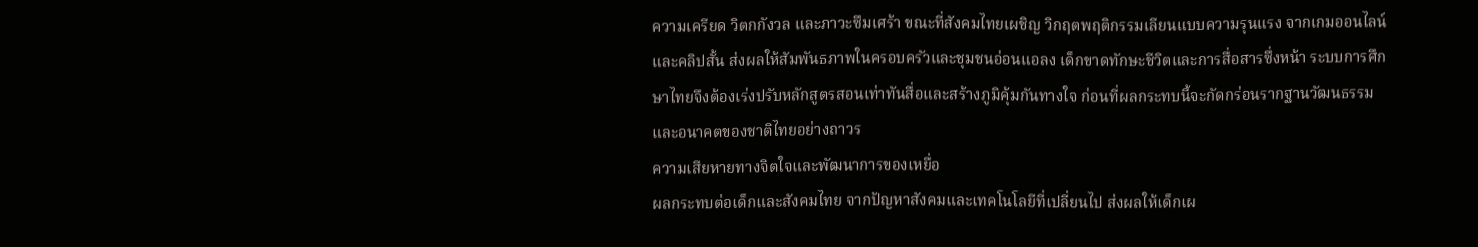ความเครียด วิตกกังวล และภาวะซึมเศร้า ขณะที่สังคมไทยเผชิญ วิกฤตพฤติกรรมเลียนแบบความรุนแรง จากเกมออนไลน์และคลิปสั้น ส่งผลให้สัมพันธภาพในครอบครัวและชุมชนอ่อนแอลง เด็กขาดทักษะชีวิตและการสื่อสารซึ่งหน้า ระบบการศึกษาไทยจึงต้องเร่งปรับหลักสูตรสอนเท่าทันสื่อและสร้างภูมิคุ้มกันทางใจ ก่อนที่ผลกระทบนี้จะกัดกร่อนรากฐานวัฒนธรรมและอนาคตของชาติไทยอย่างถาวร
ความเสียหายทางจิตใจและพัฒนาการของเหยื่อ
ผลกระทบต่อเด็กและสังคมไทย จากปัญหาสังคมและเทคโนโลยีที่เปลี่ยนไป ส่งผลให้เด็กเผ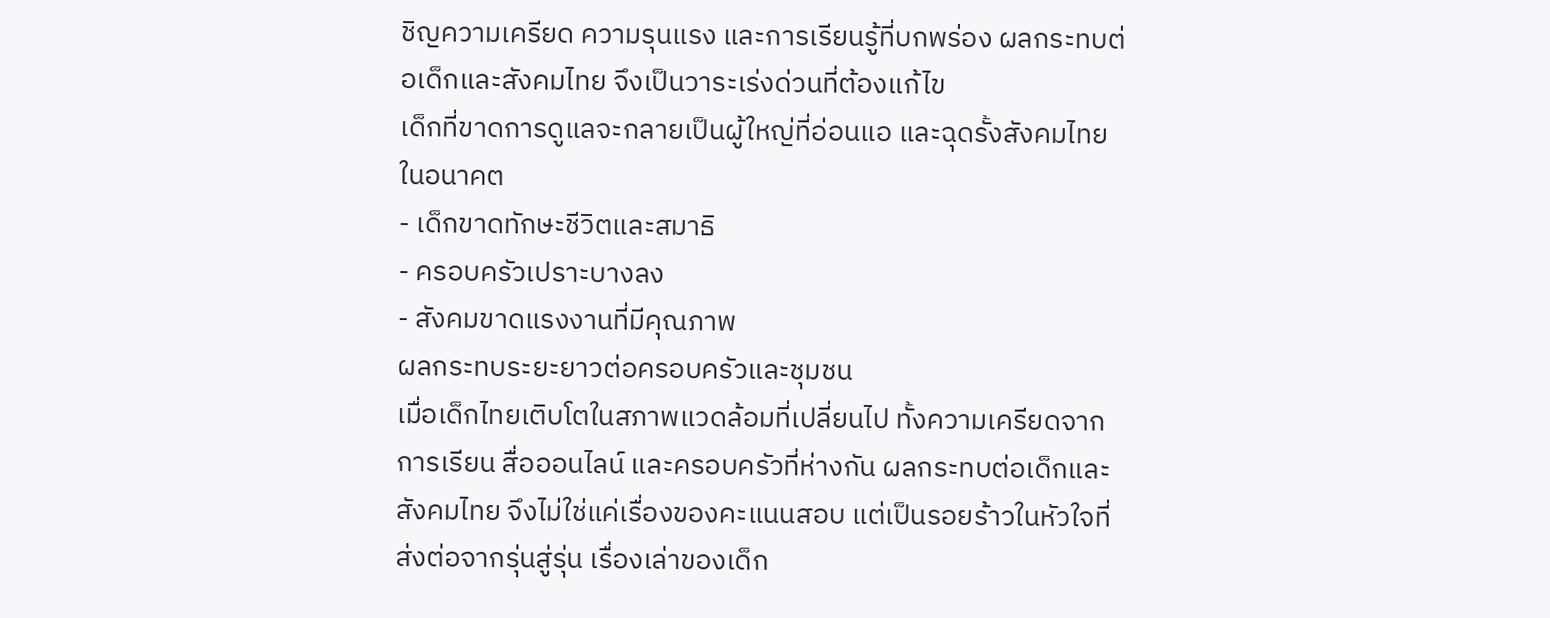ชิญความเครียด ความรุนแรง และการเรียนรู้ที่บกพร่อง ผลกระทบต่อเด็กและสังคมไทย จึงเป็นวาระเร่งด่วนที่ต้องแก้ไข
เด็กที่ขาดการดูแลจะกลายเป็นผู้ใหญ่ที่อ่อนแอ และฉุดรั้งสังคมไทยในอนาคต
- เด็กขาดทักษะชีวิตและสมาธิ
- ครอบครัวเปราะบางลง
- สังคมขาดแรงงานที่มีคุณภาพ
ผลกระทบระยะยาวต่อครอบครัวและชุมชน
เมื่อเด็กไทยเติบโตในสภาพแวดล้อมที่เปลี่ยนไป ทั้งความเครียดจากการเรียน สื่อออนไลน์ และครอบครัวที่ห่างกัน ผลกระทบต่อเด็กและสังคมไทย จึงไม่ใช่แค่เรื่องของคะแนนสอบ แต่เป็นรอยร้าวในหัวใจที่ส่งต่อจากรุ่นสู่รุ่น เรื่องเล่าของเด็ก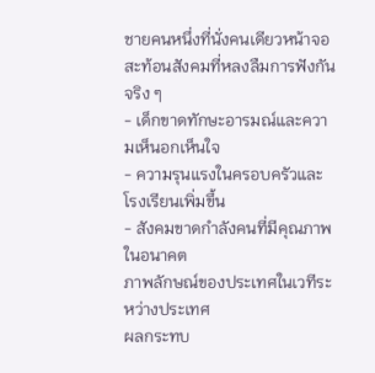ชายคนหนึ่งที่นั่งคนเดียวหน้าจอ สะท้อนสังคมที่หลงลืมการฟังกันจริง ๆ
- เด็กขาดทักษะอารมณ์และความเห็นอกเห็นใจ
- ความรุนแรงในครอบครัวและโรงเรียนเพิ่มขึ้น
- สังคมขาดกำลังคนที่มีคุณภาพในอนาคต
ภาพลักษณ์ของประเทศในเวทีระหว่างประเทศ
ผลกระทบ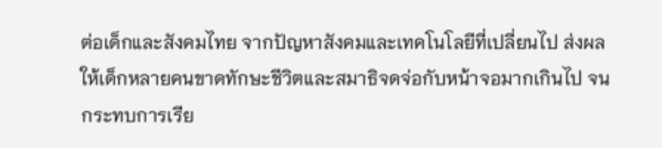ต่อเด็กและสังคมไทย จากปัญหาสังคมและเทคโนโลยีที่เปลี่ยนไป ส่งผลให้เด็กหลายคนขาดทักษะชีวิตและสมาธิจดจ่อกับหน้าจอมากเกินไป จนกระทบการเรีย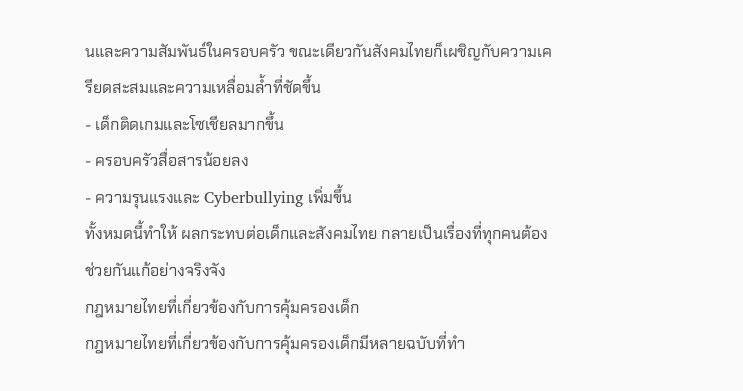นและความสัมพันธ์ในครอบครัว ขณะเดียวกันสังคมไทยก็เผชิญกับความเครียดสะสมและความเหลื่อมล้ำที่ชัดขึ้น
- เด็กติดเกมและโซเชียลมากขึ้น
- ครอบครัวสื่อสารน้อยลง
- ความรุนแรงและ Cyberbullying เพิ่มขึ้น
ทั้งหมดนี้ทำให้ ผลกระทบต่อเด็กและสังคมไทย กลายเป็นเรื่องที่ทุกคนต้องช่วยกันแก้อย่างจริงจัง
กฎหมายไทยที่เกี่ยวข้องกับการคุ้มครองเด็ก
กฎหมายไทยที่เกี่ยวข้องกับการคุ้มครองเด็กมีหลายฉบับที่ทำ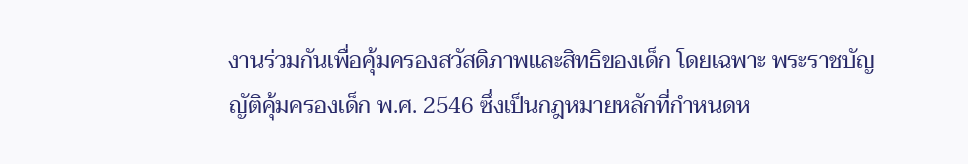งานร่วมกันเพื่อคุ้มครองสวัสดิภาพและสิทธิของเด็ก โดยเฉพาะ พระราชบัญญัติคุ้มครองเด็ก พ.ศ. 2546 ซึ่งเป็นกฎหมายหลักที่กำหนดห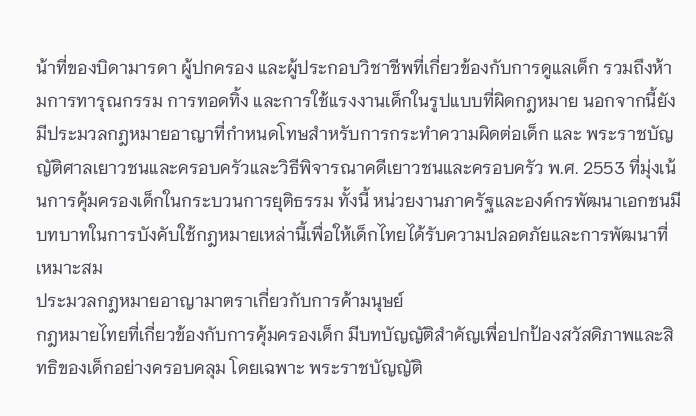น้าที่ของบิดามารดา ผู้ปกครอง และผู้ประกอบวิชาชีพที่เกี่ยวข้องกับการดูแลเด็ก รวมถึงห้ามการทารุณกรรม การทอดทิ้ง และการใช้แรงงานเด็กในรูปแบบที่ผิดกฎหมาย นอกจากนี้ยังมีประมวลกฎหมายอาญาที่กำหนดโทษสำหรับการกระทำความผิดต่อเด็ก และ พระราชบัญญัติศาลเยาวชนและครอบครัวและวิธีพิจารณาคดีเยาวชนและครอบครัว พ.ศ. 2553 ที่มุ่งเน้นการคุ้มครองเด็กในกระบวนการยุติธรรม ทั้งนี้ หน่วยงานภาครัฐและองค์กรพัฒนาเอกชนมีบทบาทในการบังคับใช้กฎหมายเหล่านี้เพื่อให้เด็กไทยได้รับความปลอดภัยและการพัฒนาที่เหมาะสม
ประมวลกฎหมายอาญามาตราเกี่ยวกับการค้ามนุษย์
กฎหมายไทยที่เกี่ยวข้องกับการคุ้มครองเด็ก มีบทบัญญัติสำคัญเพื่อปกป้องสวัสดิภาพและสิทธิของเด็กอย่างครอบคลุม โดยเฉพาะ พระราชบัญญัติ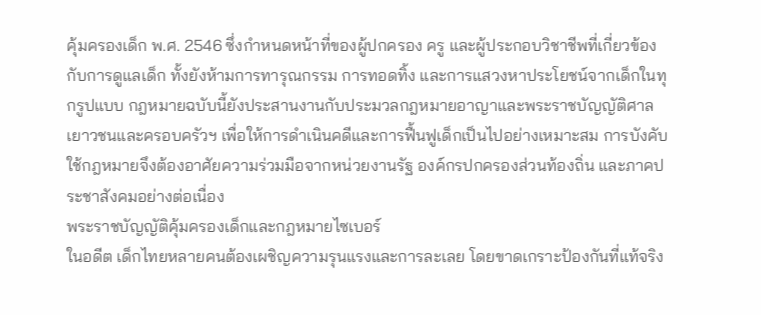คุ้มครองเด็ก พ.ศ. 2546 ซึ่งกำหนดหน้าที่ของผู้ปกครอง ครู และผู้ประกอบวิชาชีพที่เกี่ยวข้องกับการดูแลเด็ก ทั้งยังห้ามการทารุณกรรม การทอดทิ้ง และการแสวงหาประโยชน์จากเด็กในทุกรูปแบบ กฎหมายฉบับนี้ยังประสานงานกับประมวลกฎหมายอาญาและพระราชบัญญัติศาลเยาวชนและครอบครัวฯ เพื่อให้การดำเนินคดีและการฟื้นฟูเด็กเป็นไปอย่างเหมาะสม การบังคับใช้กฎหมายจึงต้องอาศัยความร่วมมือจากหน่วยงานรัฐ องค์กรปกครองส่วนท้องถิ่น และภาคประชาสังคมอย่างต่อเนื่อง
พระราชบัญญัติคุ้มครองเด็กและกฎหมายไซเบอร์
ในอดีต เด็กไทยหลายคนต้องเผชิญความรุนแรงและการละเลย โดยขาดเกราะป้องกันที่แท้จริง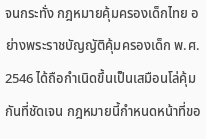จนกระทั่ง กฎหมายคุ้มครองเด็กไทย อย่างพระราชบัญญัติคุ้มครองเด็ก พ.ศ. 2546 ได้ถือกำเนิดขึ้นเป็นเสมือนโล่คุ้มกันที่ชัดเจน กฎหมายนี้กำหนดหน้าที่ขอ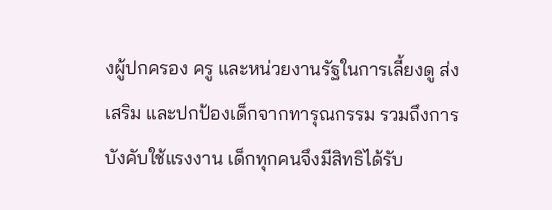งผู้ปกครอง ครู และหน่วยงานรัฐในการเลี้ยงดู ส่งเสริม และปกป้องเด็กจากทารุณกรรม รวมถึงการบังคับใช้แรงงาน เด็กทุกคนจึงมีสิทธิได้รับ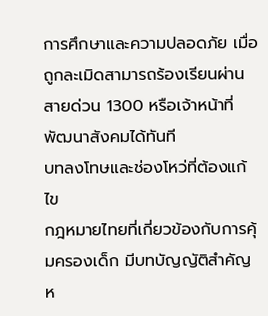การศึกษาและความปลอดภัย เมื่อถูกละเมิดสามารถร้องเรียนผ่านสายด่วน 1300 หรือเจ้าหน้าที่พัฒนาสังคมได้ทันที
บทลงโทษและช่องโหว่ที่ต้องแก้ไข
กฎหมายไทยที่เกี่ยวข้องกับการคุ้มครองเด็ก มีบทบัญญัติสำคัญห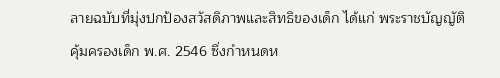ลายฉบับที่มุ่งปกป้องสวัสดิภาพและสิทธิของเด็ก ได้แก่ พระราชบัญญัติคุ้มครองเด็ก พ.ศ. 2546 ซึ่งกำหนดห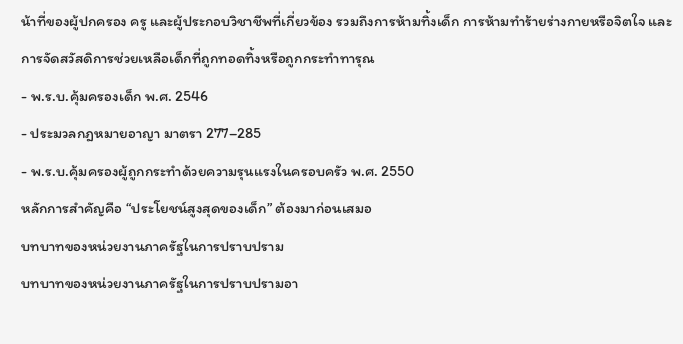น้าที่ของผู้ปกครอง ครู และผู้ประกอบวิชาชีพที่เกี่ยวข้อง รวมถึงการห้ามทิ้งเด็ก การห้ามทำร้ายร่างกายหรือจิตใจ และการจัดสวัสดิการช่วยเหลือเด็กที่ถูกทอดทิ้งหรือถูกกระทำทารุณ
- พ.ร.บ.คุ้มครองเด็ก พ.ศ. 2546
- ประมวลกฎหมายอาญา มาตรา 277–285
- พ.ร.บ.คุ้มครองผู้ถูกกระทำด้วยความรุนแรงในครอบครัว พ.ศ. 2550
หลักการสำคัญคือ “ประโยชน์สูงสุดของเด็ก” ต้องมาก่อนเสมอ
บทบาทของหน่วยงานภาครัฐในการปราบปราม
บทบาทของหน่วยงานภาครัฐในการปราบปรามอา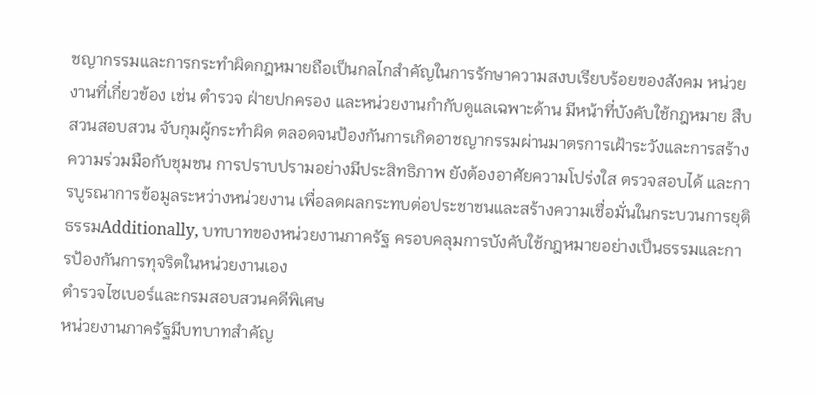ชญากรรมและการกระทำผิดกฎหมายถือเป็นกลไกสำคัญในการรักษาความสงบเรียบร้อยของสังคม หน่วยงานที่เกี่ยวข้อง เช่น ตำรวจ ฝ่ายปกครอง และหน่วยงานกำกับดูแลเฉพาะด้าน มีหน้าที่บังคับใช้กฎหมาย สืบสวนสอบสวน จับกุมผู้กระทำผิด ตลอดจนป้องกันการเกิดอาชญากรรมผ่านมาตรการเฝ้าระวังและการสร้างความร่วมมือกับชุมชน การปราบปรามอย่างมีประสิทธิภาพ ยังต้องอาศัยความโปร่งใส ตรวจสอบได้ และการบูรณาการข้อมูลระหว่างหน่วยงาน เพื่อลดผลกระทบต่อประชาชนและสร้างความเชื่อมั่นในกระบวนการยุติธรรมAdditionally, บทบาทของหน่วยงานภาครัฐ ครอบคลุมการบังคับใช้กฎหมายอย่างเป็นธรรมและการป้องกันการทุจริตในหน่วยงานเอง
ตำรวจไซเบอร์และกรมสอบสวนคดีพิเศษ
หน่วยงานภาครัฐมีบทบาทสำคัญ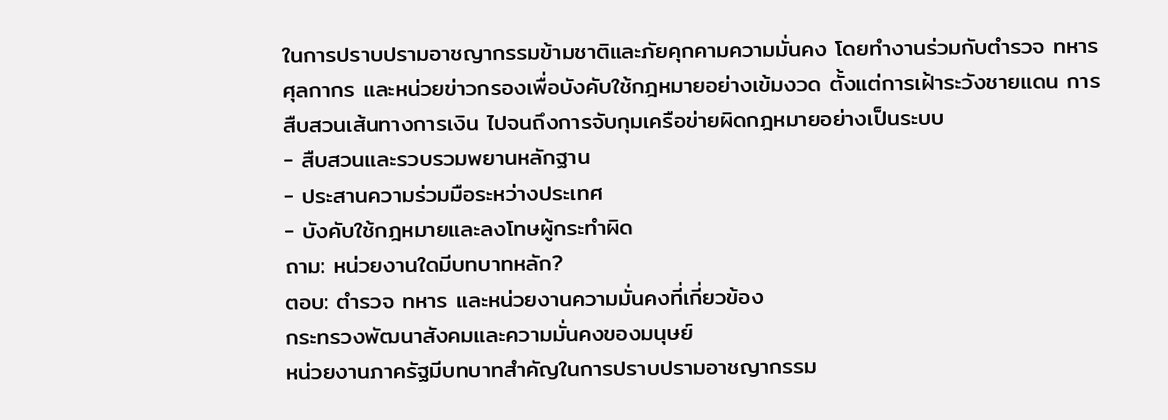ในการปราบปรามอาชญากรรมข้ามชาติและภัยคุกคามความมั่นคง โดยทำงานร่วมกับตำรวจ ทหาร ศุลกากร และหน่วยข่าวกรองเพื่อบังคับใช้กฎหมายอย่างเข้มงวด ตั้งแต่การเฝ้าระวังชายแดน การสืบสวนเส้นทางการเงิน ไปจนถึงการจับกุมเครือข่ายผิดกฎหมายอย่างเป็นระบบ
- สืบสวนและรวบรวมพยานหลักฐาน
- ประสานความร่วมมือระหว่างประเทศ
- บังคับใช้กฎหมายและลงโทษผู้กระทำผิด
ถาม: หน่วยงานใดมีบทบาทหลัก?
ตอบ: ตำรวจ ทหาร และหน่วยงานความมั่นคงที่เกี่ยวข้อง
กระทรวงพัฒนาสังคมและความมั่นคงของมนุษย์
หน่วยงานภาครัฐมีบทบาทสำคัญในการปราบปรามอาชญากรรม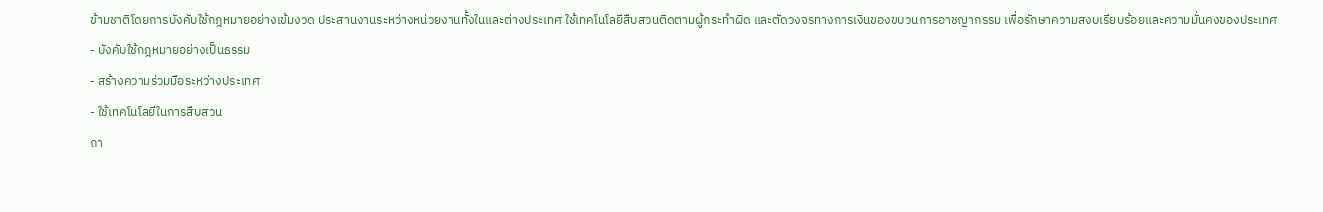ข้ามชาติโดยการบังคับใช้กฎหมายอย่างเข้มงวด ประสานงานระหว่างหน่วยงานทั้งในและต่างประเทศ ใช้เทคโนโลยีสืบสวนติดตามผู้กระทำผิด และตัดวงจรทางการเงินของขบวนการอาชญากรรม เพื่อรักษาความสงบเรียบร้อยและความมั่นคงของประเทศ
- บังคับใช้กฎหมายอย่างเป็นธรรม
- สร้างความร่วมมือระหว่างประเทศ
- ใช้เทคโนโลยีในการสืบสวน
ถา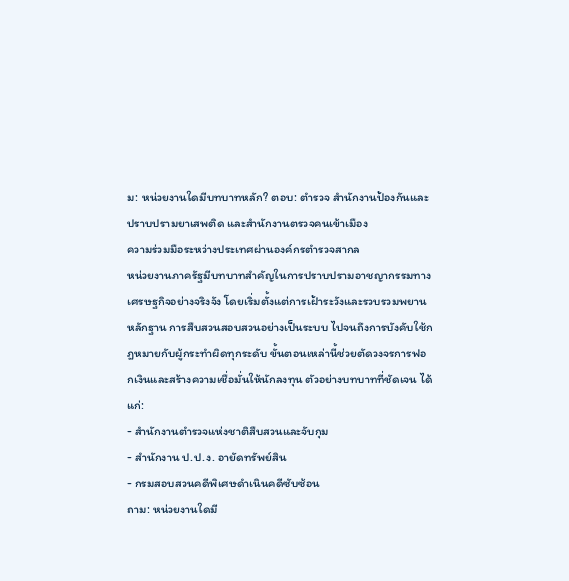ม: หน่วยงานใดมีบทบาทหลัก? ตอบ: ตำรวจ สำนักงานป้องกันและปราบปรามยาเสพติด และสำนักงานตรวจคนเข้าเมือง
ความร่วมมือระหว่างประเทศผ่านองค์กรตำรวจสากล
หน่วยงานภาครัฐมีบทบาทสำคัญในการปราบปรามอาชญากรรมทางเศรษฐกิจอย่างจริงจัง โดยเริ่มตั้งแต่การเฝ้าระวังและรวบรวมพยานหลักฐาน การสืบสวนสอบสวนอย่างเป็นระบบ ไปจนถึงการบังคับใช้กฎหมายกับผู้กระทำผิดทุกระดับ ขั้นตอนเหล่านี้ช่วยตัดวงจรการฟอกเงินและสร้างความเชื่อมั่นให้นักลงทุน ตัวอย่างบทบาทที่ชัดเจน ได้แก่:
- สำนักงานตำรวจแห่งชาติสืบสวนและจับกุม
- สำนักงาน ป.ป.ง. อายัดทรัพย์สิน
- กรมสอบสวนคดีพิเศษดำเนินคดีซับซ้อน
ถาม: หน่วยงานใดมี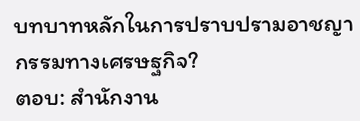บทบาทหลักในการปราบปรามอาชญากรรมทางเศรษฐกิจ?
ตอบ: สำนักงาน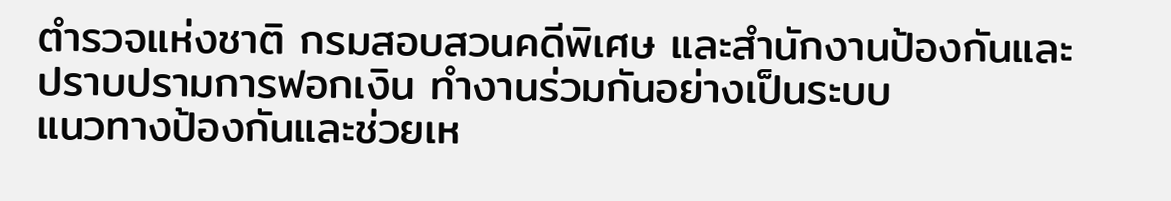ตำรวจแห่งชาติ กรมสอบสวนคดีพิเศษ และสำนักงานป้องกันและปราบปรามการฟอกเงิน ทำงานร่วมกันอย่างเป็นระบบ
แนวทางป้องกันและช่วยเห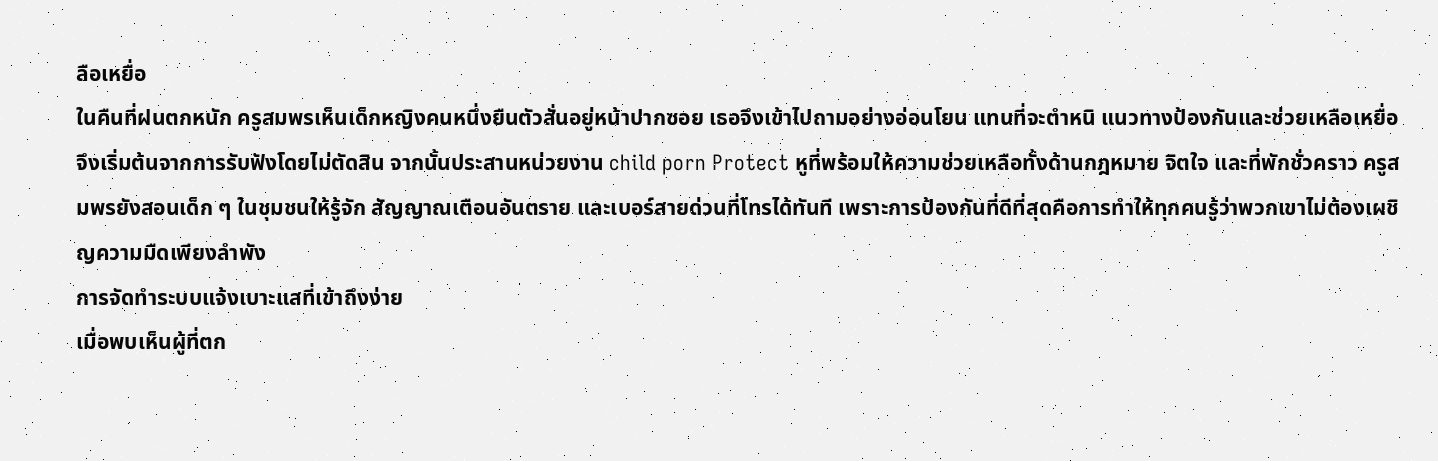ลือเหยื่อ
ในคืนที่ฝนตกหนัก ครูสมพรเห็นเด็กหญิงคนหนึ่งยืนตัวสั่นอยู่หน้าปากซอย เธอจึงเข้าไปถามอย่างอ่อนโยน แทนที่จะตำหนิ แนวทางป้องกันและช่วยเหลือเหยื่อ จึงเริ่มต้นจากการรับฟังโดยไม่ตัดสิน จากนั้นประสานหน่วยงาน child porn Protect หูที่พร้อมให้ความช่วยเหลือทั้งด้านกฎหมาย จิตใจ และที่พักชั่วคราว ครูสมพรยังสอนเด็ก ๆ ในชุมชนให้รู้จัก สัญญาณเตือนอันตราย และเบอร์สายด่วนที่โทรได้ทันที เพราะการป้องกันที่ดีที่สุดคือการทำให้ทุกคนรู้ว่าพวกเขาไม่ต้องเผชิญความมืดเพียงลำพัง
การจัดทำระบบแจ้งเบาะแสที่เข้าถึงง่าย
เมื่อพบเห็นผู้ที่ตก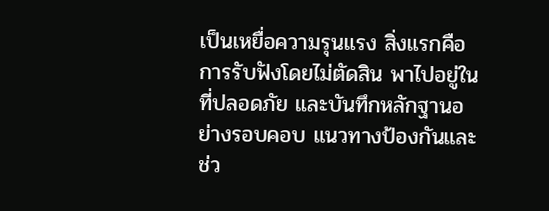เป็นเหยื่อความรุนแรง สิ่งแรกคือการรับฟังโดยไม่ตัดสิน พาไปอยู่ในที่ปลอดภัย และบันทึกหลักฐานอย่างรอบคอบ แนวทางป้องกันและช่ว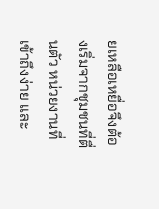ยเหลือเหยื่อจึงต้องเริ่มจากชุมชนที่ตื่นตัว หน่วยงานที่เข้าถึงง่าย และ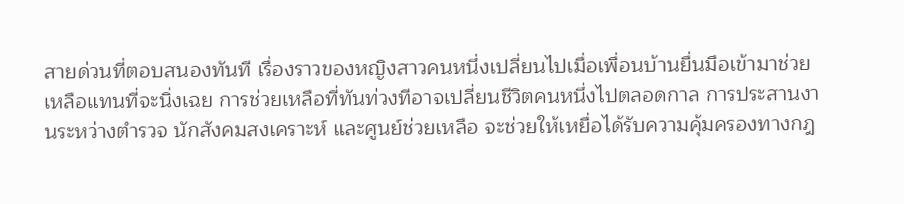สายด่วนที่ตอบสนองทันที เรื่องราวของหญิงสาวคนหนึ่งเปลี่ยนไปเมื่อเพื่อนบ้านยื่นมือเข้ามาช่วยเหลือแทนที่จะนิ่งเฉย การช่วยเหลือที่ทันท่วงทีอาจเปลี่ยนชีวิตคนหนึ่งไปตลอดกาล การประสานงานระหว่างตำรวจ นักสังคมสงเคราะห์ และศูนย์ช่วยเหลือ จะช่วยให้เหยื่อได้รับความคุ้มครองทางกฎ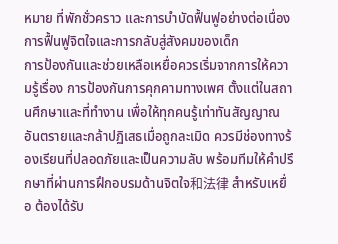หมาย ที่พักชั่วคราว และการบำบัดฟื้นฟูอย่างต่อเนื่อง
การฟื้นฟูจิตใจและการกลับสู่สังคมของเด็ก
การป้องกันและช่วยเหลือเหยื่อควรเริ่มจากการให้ความรู้เรื่อง การป้องกันการคุกคามทางเพศ ตั้งแต่ในสถานศึกษาและที่ทำงาน เพื่อให้ทุกคนรู้เท่าทันสัญญาณอันตรายและกล้าปฏิเสธเมื่อถูกละเมิด ควรมีช่องทางร้องเรียนที่ปลอดภัยและเป็นความลับ พร้อมทีมให้คำปรึกษาที่ผ่านการฝึกอบรมด้านจิตใจ和法律 สำหรับเหยื่อ ต้องได้รับ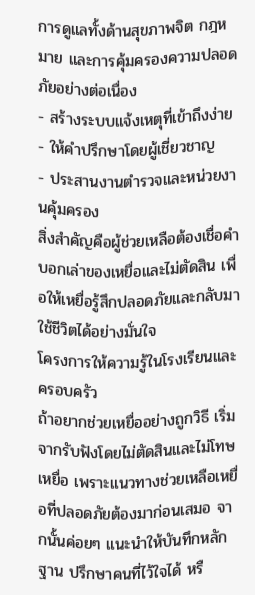การดูแลทั้งด้านสุขภาพจิต กฎหมาย และการคุ้มครองความปลอดภัยอย่างต่อเนื่อง
- สร้างระบบแจ้งเหตุที่เข้าถึงง่าย
- ให้คำปรึกษาโดยผู้เชี่ยวชาญ
- ประสานงานตำรวจและหน่วยงานคุ้มครอง
สิ่งสำคัญคือผู้ช่วยเหลือต้องเชื่อคำบอกเล่าของเหยื่อและไม่ตัดสิน เพื่อให้เหยื่อรู้สึกปลอดภัยและกลับมาใช้ชีวิตได้อย่างมั่นใจ
โครงการให้ความรู้ในโรงเรียนและครอบครัว
ถ้าอยากช่วยเหยื่ออย่างถูกวิธี เริ่มจากรับฟังโดยไม่ตัดสินและไม่โทษเหยื่อ เพราะแนวทางช่วยเหลือเหยื่อที่ปลอดภัยต้องมาก่อนเสมอ จากนั้นค่อยๆ แนะนำให้บันทึกหลักฐาน ปรึกษาคนที่ไว้ใจได้ หรื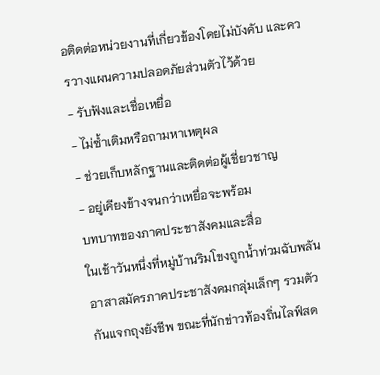อติดต่อหน่วยงานที่เกี่ยวข้องโดยไม่บังคับ และควรวางแผนความปลอดภัยส่วนตัวไว้ด้วย
- รับฟังและเชื่อเหยื่อ
- ไม่ซ้ำเติมหรือถามหาเหตุผล
- ช่วยเก็บหลักฐานและติดต่อผู้เชี่ยวชาญ
- อยู่เคียงข้างจนกว่าเหยื่อจะพร้อม
บทบาทของภาคประชาสังคมและสื่อ
ในเช้าวันหนึ่งที่หมู่บ้านริมโขงถูกน้ำท่วมฉับพลัน อาสาสมัครภาคประชาสังคมกลุ่มเล็กๆ รวมตัวกันแจกถุงยังชีพ ขณะที่นักข่าวท้องถิ่นไลฟ์สด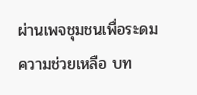ผ่านเพจชุมชนเพื่อระดมความช่วยเหลือ บท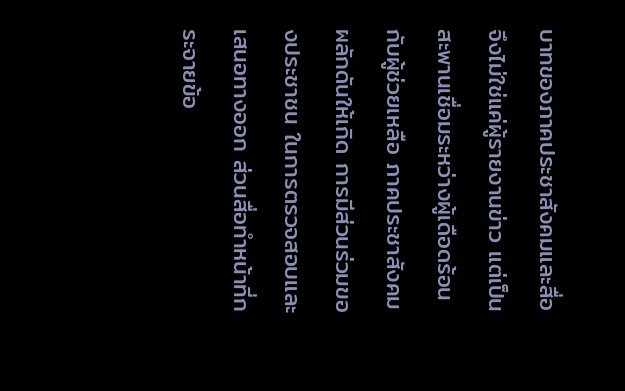บาทของภาคประชาสังคมและสื่อ จึงไม่ใช่แค่ผู้รายงานข่าว แต่เป็นสะพานเชื่อมระหว่างผู้เดือดร้อนกับผู้ช่วยเหลือ ภาคประชาสังคมผลักดันให้เกิด การมีส่วนร่วมของประชาชน ในการตรวจสอบและเสนอทางออก ส่วนสื่อทำหน้าที่กระจายข้อ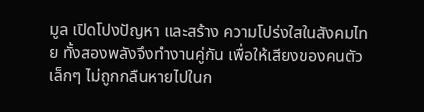มูล เปิดโปงปัญหา และสร้าง ความโปร่งใสในสังคมไทย ทั้งสองพลังจึงทำงานคู่กัน เพื่อให้เสียงของคนตัวเล็กๆ ไม่ถูกกลืนหายไปในก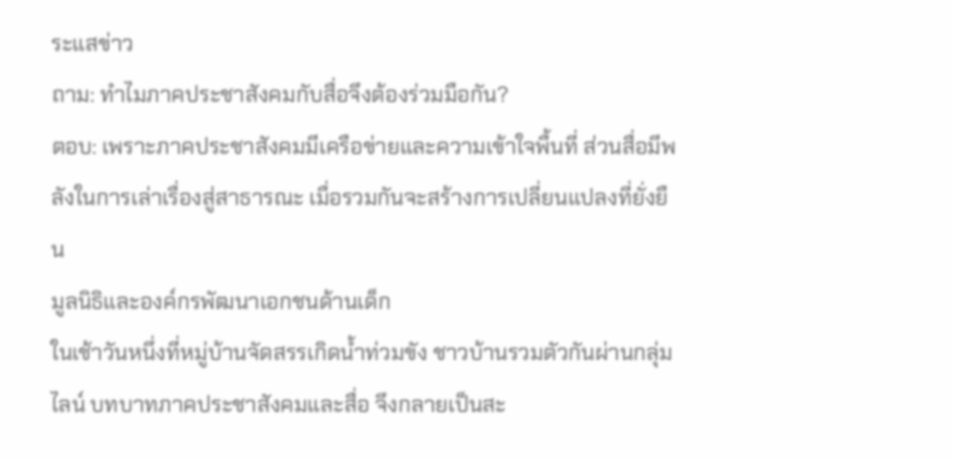ระแสข่าว
ถาม: ทำไมภาคประชาสังคมกับสื่อจึงต้องร่วมมือกัน?
ตอบ: เพราะภาคประชาสังคมมีเครือข่ายและความเข้าใจพื้นที่ ส่วนสื่อมีพลังในการเล่าเรื่องสู่สาธารณะ เมื่อรวมกันจะสร้างการเปลี่ยนแปลงที่ยั่งยืน
มูลนิธิและองค์กรพัฒนาเอกชนด้านเด็ก
ในเช้าวันหนึ่งที่หมู่บ้านจัดสรรเกิดน้ำท่วมขัง ชาวบ้านรวมตัวกันผ่านกลุ่มไลน์ บทบาทภาคประชาสังคมและสื่อ จึงกลายเป็นสะ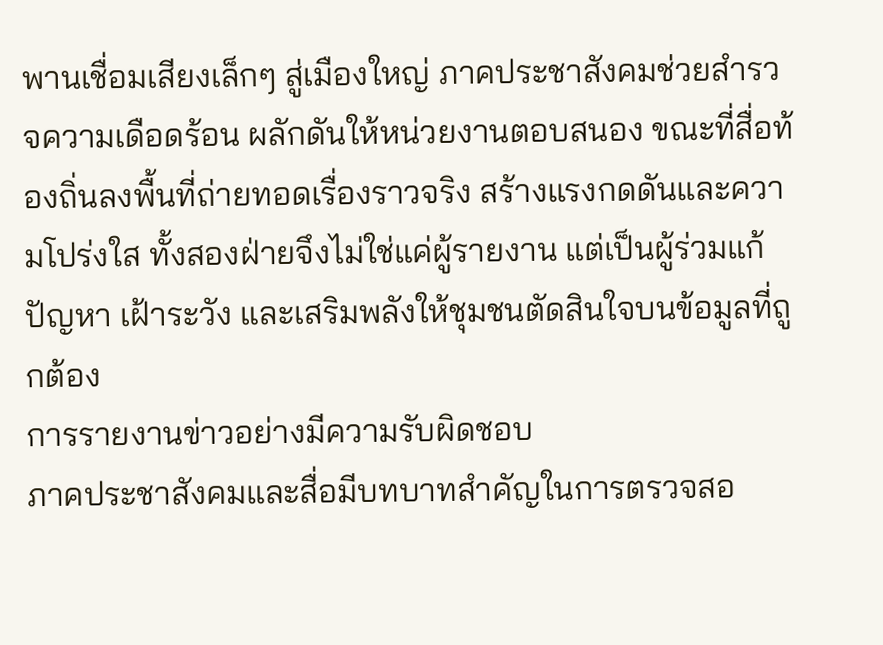พานเชื่อมเสียงเล็กๆ สู่เมืองใหญ่ ภาคประชาสังคมช่วยสำรวจความเดือดร้อน ผลักดันให้หน่วยงานตอบสนอง ขณะที่สื่อท้องถิ่นลงพื้นที่ถ่ายทอดเรื่องราวจริง สร้างแรงกดดันและความโปร่งใส ทั้งสองฝ่ายจึงไม่ใช่แค่ผู้รายงาน แต่เป็นผู้ร่วมแก้ปัญหา เฝ้าระวัง และเสริมพลังให้ชุมชนตัดสินใจบนข้อมูลที่ถูกต้อง
การรายงานข่าวอย่างมีความรับผิดชอบ
ภาคประชาสังคมและสื่อมีบทบาทสำคัญในการตรวจสอ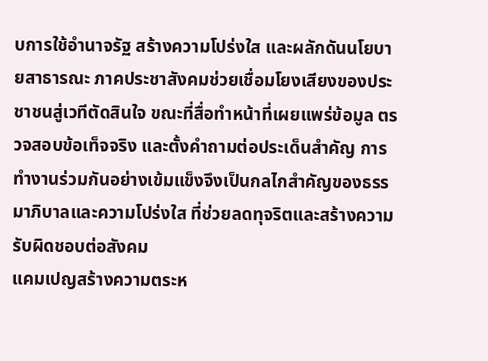บการใช้อำนาจรัฐ สร้างความโปร่งใส และผลักดันนโยบายสาธารณะ ภาคประชาสังคมช่วยเชื่อมโยงเสียงของประชาชนสู่เวทีตัดสินใจ ขณะที่สื่อทำหน้าที่เผยแพร่ข้อมูล ตรวจสอบข้อเท็จจริง และตั้งคำถามต่อประเด็นสำคัญ การทำงานร่วมกันอย่างเข้มแข็งจึงเป็นกลไกสำคัญของธรรมาภิบาลและความโปร่งใส ที่ช่วยลดทุจริตและสร้างความรับผิดชอบต่อสังคม
แคมเปญสร้างความตระห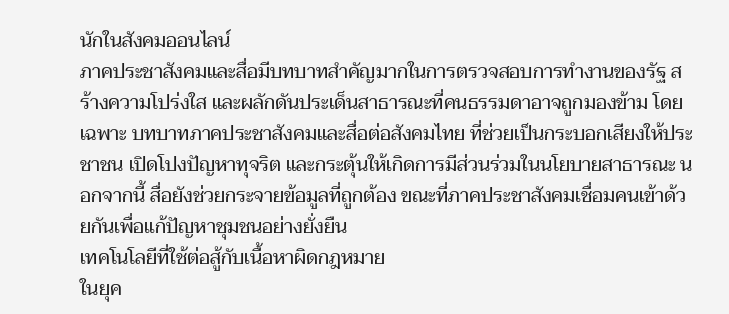นักในสังคมออนไลน์
ภาคประชาสังคมและสื่อมีบทบาทสำคัญมากในการตรวจสอบการทำงานของรัฐ สร้างความโปร่งใส และผลักดันประเด็นสาธารณะที่คนธรรมดาอาจถูกมองข้าม โดยเฉพาะ บทบาทภาคประชาสังคมและสื่อต่อสังคมไทย ที่ช่วยเป็นกระบอกเสียงให้ประชาชน เปิดโปงปัญหาทุจริต และกระตุ้นให้เกิดการมีส่วนร่วมในนโยบายสาธารณะ นอกจากนี้ สื่อยังช่วยกระจายข้อมูลที่ถูกต้อง ขณะที่ภาคประชาสังคมเชื่อมคนเข้าด้วยกันเพื่อแก้ปัญหาชุมชนอย่างยั่งยืน
เทคโนโลยีที่ใช้ต่อสู้กับเนื้อหาผิดกฎหมาย
ในยุค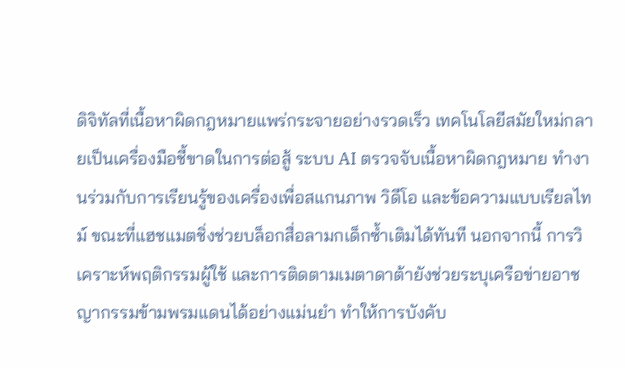ดิจิทัลที่เนื้อหาผิดกฎหมายแพร่กระจายอย่างรวดเร็ว เทคโนโลยีสมัยใหม่กลายเป็นเครื่องมือชี้ขาดในการต่อสู้ ระบบ AI ตรวจจับเนื้อหาผิดกฎหมาย ทำงานร่วมกับการเรียนรู้ของเครื่องเพื่อสแกนภาพ วิดีโอ และข้อความแบบเรียลไทม์ ขณะที่แฮชแมตชิ่งช่วยบล็อกสื่อลามกเด็กซ้ำเติมได้ทันที นอกจากนี้ การวิเคราะห์พฤติกรรมผู้ใช้ และการติดตามเมตาดาต้ายังช่วยระบุเครือข่ายอาชญากรรมข้ามพรมแดนได้อย่างแม่นยำ ทำให้การบังคับ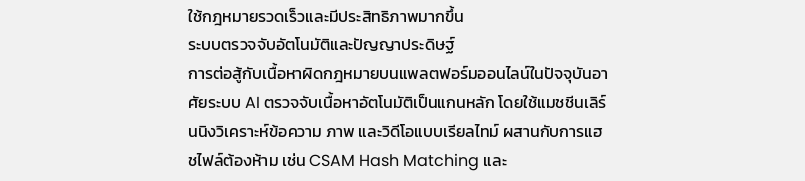ใช้กฎหมายรวดเร็วและมีประสิทธิภาพมากขึ้น
ระบบตรวจจับอัตโนมัติและปัญญาประดิษฐ์
การต่อสู้กับเนื้อหาผิดกฎหมายบนแพลตฟอร์มออนไลน์ในปัจจุบันอาศัยระบบ AI ตรวจจับเนื้อหาอัตโนมัติเป็นแกนหลัก โดยใช้แมชชีนเลิร์นนิงวิเคราะห์ข้อความ ภาพ และวิดีโอแบบเรียลไทม์ ผสานกับการแฮชไฟล์ต้องห้าม เช่น CSAM Hash Matching และ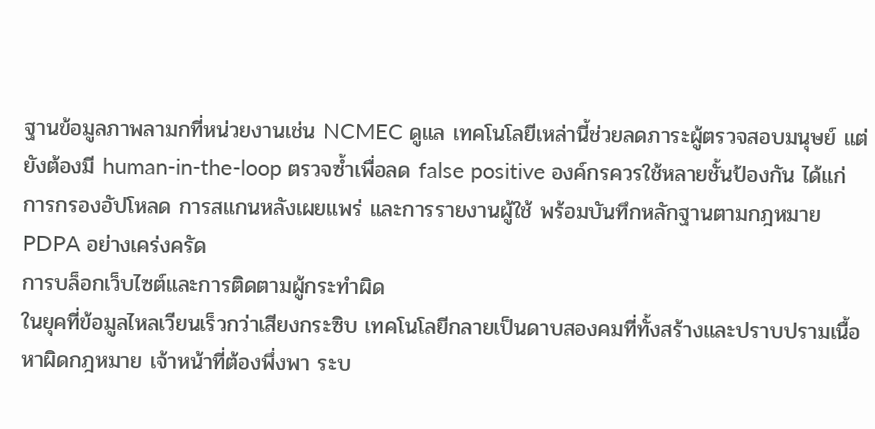ฐานข้อมูลภาพลามกที่หน่วยงานเช่น NCMEC ดูแล เทคโนโลยีเหล่านี้ช่วยลดภาระผู้ตรวจสอบมนุษย์ แต่ยังต้องมี human-in-the-loop ตรวจซ้ำเพื่อลด false positive องค์กรควรใช้หลายชั้นป้องกัน ได้แก่ การกรองอัปโหลด การสแกนหลังเผยแพร่ และการรายงานผู้ใช้ พร้อมบันทึกหลักฐานตามกฎหมาย PDPA อย่างเคร่งครัด
การบล็อกเว็บไซต์และการติดตามผู้กระทำผิด
ในยุคที่ข้อมูลไหลเวียนเร็วกว่าเสียงกระซิบ เทคโนโลยีกลายเป็นดาบสองคมที่ทั้งสร้างและปราบปรามเนื้อหาผิดกฎหมาย เจ้าหน้าที่ต้องพึ่งพา ระบ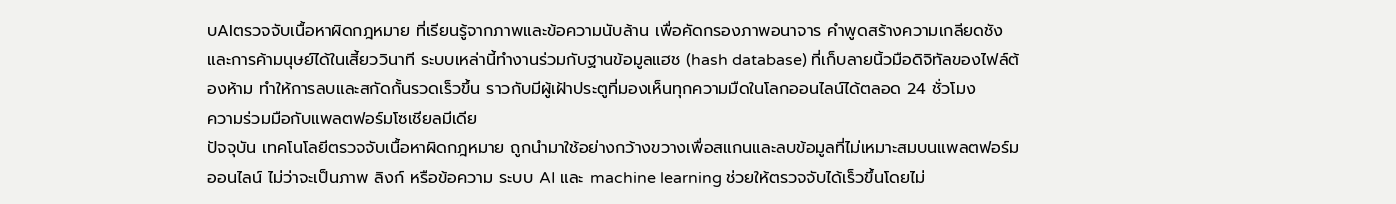บAIตรวจจับเนื้อหาผิดกฎหมาย ที่เรียนรู้จากภาพและข้อความนับล้าน เพื่อคัดกรองภาพอนาจาร คำพูดสร้างความเกลียดชัง และการค้ามนุษย์ได้ในเสี้ยววินาที ระบบเหล่านี้ทำงานร่วมกับฐานข้อมูลแฮช (hash database) ที่เก็บลายนิ้วมือดิจิทัลของไฟล์ต้องห้าม ทำให้การลบและสกัดกั้นรวดเร็วขึ้น ราวกับมีผู้เฝ้าประตูที่มองเห็นทุกความมืดในโลกออนไลน์ได้ตลอด 24 ชั่วโมง
ความร่วมมือกับแพลตฟอร์มโซเชียลมีเดีย
ปัจจุบัน เทคโนโลยีตรวจจับเนื้อหาผิดกฎหมาย ถูกนำมาใช้อย่างกว้างขวางเพื่อสแกนและลบข้อมูลที่ไม่เหมาะสมบนแพลตฟอร์มออนไลน์ ไม่ว่าจะเป็นภาพ ลิงก์ หรือข้อความ ระบบ AI และ machine learning ช่วยให้ตรวจจับได้เร็วขึ้นโดยไม่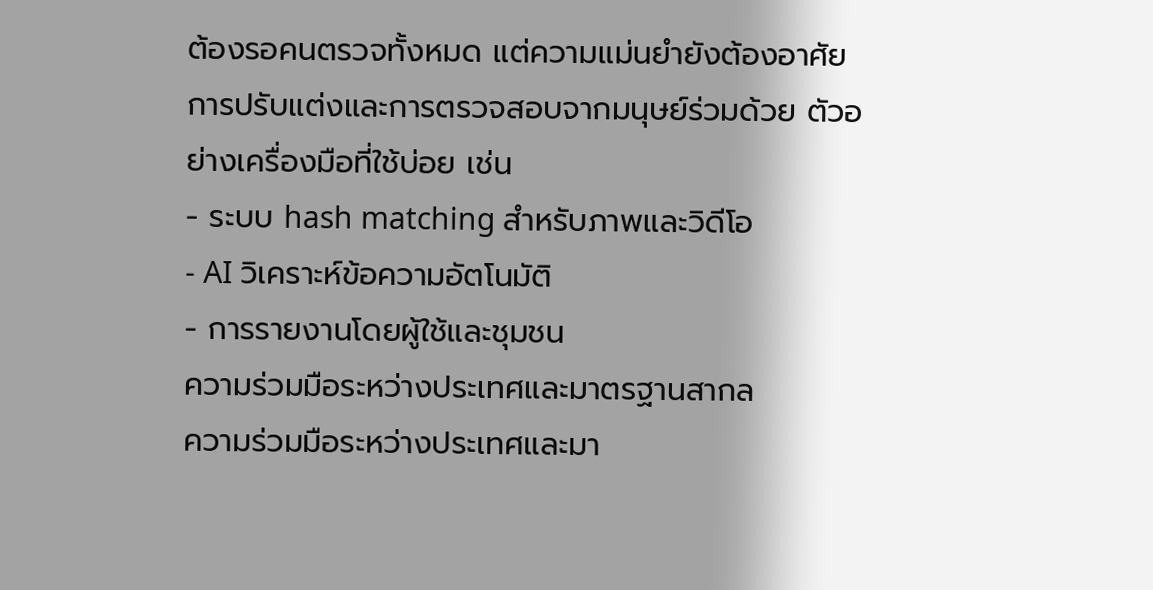ต้องรอคนตรวจทั้งหมด แต่ความแม่นยำยังต้องอาศัยการปรับแต่งและการตรวจสอบจากมนุษย์ร่วมด้วย ตัวอย่างเครื่องมือที่ใช้บ่อย เช่น
- ระบบ hash matching สำหรับภาพและวิดีโอ
- AI วิเคราะห์ข้อความอัตโนมัติ
- การรายงานโดยผู้ใช้และชุมชน
ความร่วมมือระหว่างประเทศและมาตรฐานสากล
ความร่วมมือระหว่างประเทศและมา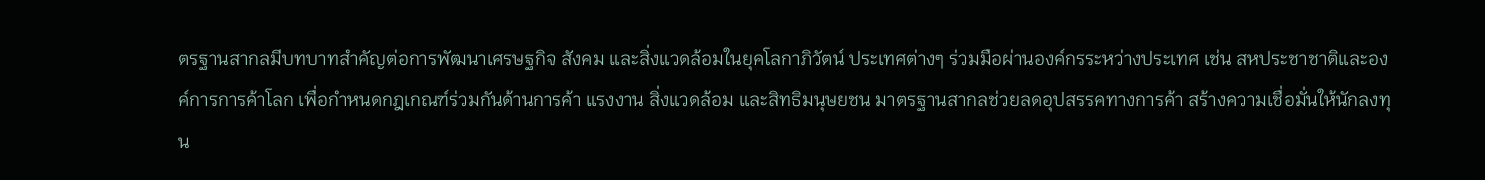ตรฐานสากลมีบทบาทสำคัญต่อการพัฒนาเศรษฐกิจ สังคม และสิ่งแวดล้อมในยุคโลกาภิวัตน์ ประเทศต่างๆ ร่วมมือผ่านองค์กรระหว่างประเทศ เช่น สหประชาชาติและองค์การการค้าโลก เพื่อกำหนดกฎเกณฑ์ร่วมกันด้านการค้า แรงงาน สิ่งแวดล้อม และสิทธิมนุษยชน มาตรฐานสากลช่วยลดอุปสรรคทางการค้า สร้างความเชื่อมั่นให้นักลงทุน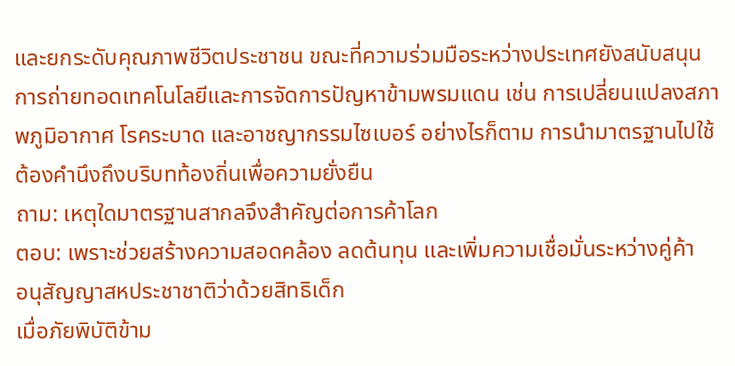และยกระดับคุณภาพชีวิตประชาชน ขณะที่ความร่วมมือระหว่างประเทศยังสนับสนุนการถ่ายทอดเทคโนโลยีและการจัดการปัญหาข้ามพรมแดน เช่น การเปลี่ยนแปลงสภาพภูมิอากาศ โรคระบาด และอาชญากรรมไซเบอร์ อย่างไรก็ตาม การนำมาตรฐานไปใช้ต้องคำนึงถึงบริบทท้องถิ่นเพื่อความยั่งยืน
ถาม: เหตุใดมาตรฐานสากลจึงสำคัญต่อการค้าโลก
ตอบ: เพราะช่วยสร้างความสอดคล้อง ลดต้นทุน และเพิ่มความเชื่อมั่นระหว่างคู่ค้า
อนุสัญญาสหประชาชาติว่าด้วยสิทธิเด็ก
เมื่อภัยพิบัติข้าม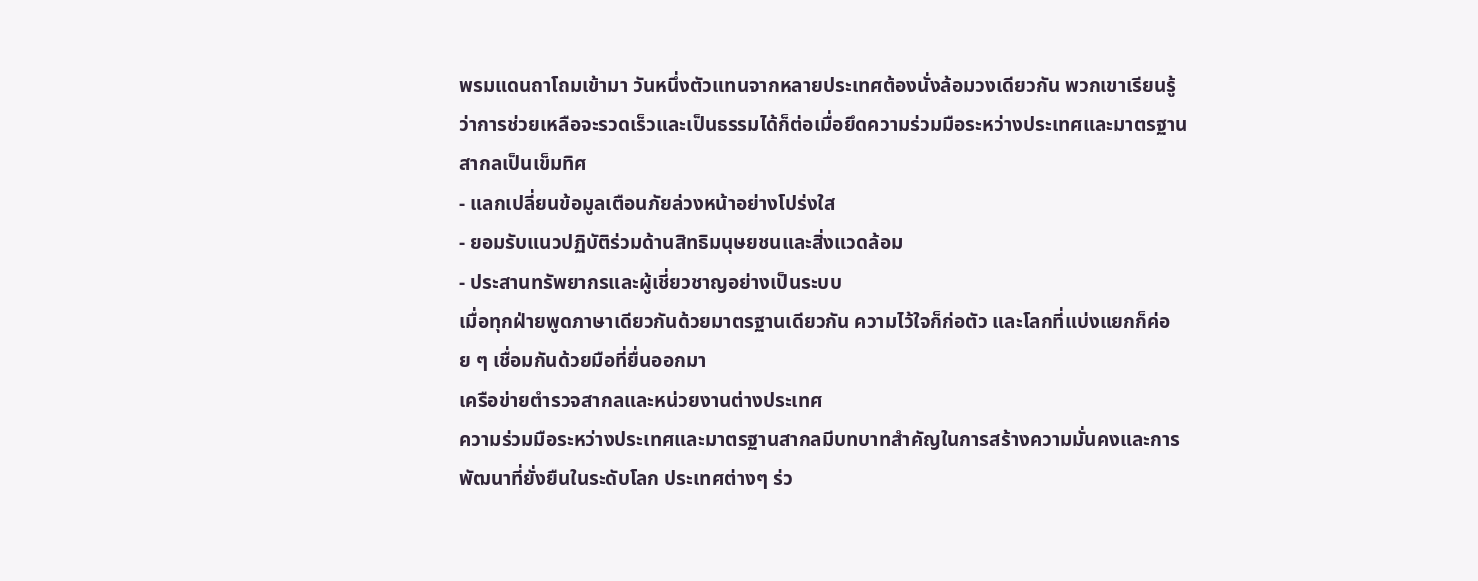พรมแดนถาโถมเข้ามา วันหนึ่งตัวแทนจากหลายประเทศต้องนั่งล้อมวงเดียวกัน พวกเขาเรียนรู้ว่าการช่วยเหลือจะรวดเร็วและเป็นธรรมได้ก็ต่อเมื่อยึดความร่วมมือระหว่างประเทศและมาตรฐานสากลเป็นเข็มทิศ
- แลกเปลี่ยนข้อมูลเตือนภัยล่วงหน้าอย่างโปร่งใส
- ยอมรับแนวปฏิบัติร่วมด้านสิทธิมนุษยชนและสิ่งแวดล้อม
- ประสานทรัพยากรและผู้เชี่ยวชาญอย่างเป็นระบบ
เมื่อทุกฝ่ายพูดภาษาเดียวกันด้วยมาตรฐานเดียวกัน ความไว้ใจก็ก่อตัว และโลกที่แบ่งแยกก็ค่อย ๆ เชื่อมกันด้วยมือที่ยื่นออกมา
เครือข่ายตำรวจสากลและหน่วยงานต่างประเทศ
ความร่วมมือระหว่างประเทศและมาตรฐานสากลมีบทบาทสำคัญในการสร้างความมั่นคงและการพัฒนาที่ยั่งยืนในระดับโลก ประเทศต่างๆ ร่ว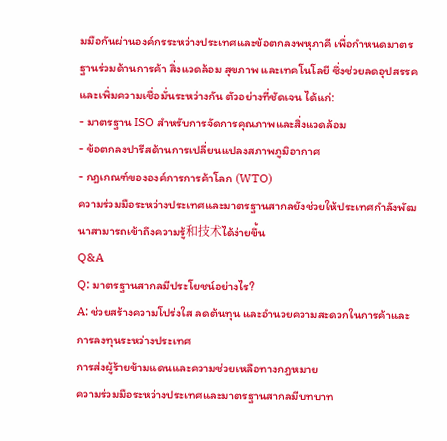มมือกันผ่านองค์กรระหว่างประเทศและข้อตกลงพหุภาคี เพื่อกำหนดมาตรฐานร่วมด้านการค้า สิ่งแวดล้อม สุขภาพ และเทคโนโลยี ซึ่งช่วยลดอุปสรรคและเพิ่มความเชื่อมั่นระหว่างกัน ตัวอย่างที่ชัดเจน ได้แก่:
- มาตรฐาน ISO สำหรับการจัดการคุณภาพและสิ่งแวดล้อม
- ข้อตกลงปารีสด้านการเปลี่ยนแปลงสภาพภูมิอากาศ
- กฎเกณฑ์ขององค์การการค้าโลก (WTO)
ความร่วมมือระหว่างประเทศและมาตรฐานสากลยังช่วยให้ประเทศกำลังพัฒนาสามารถเข้าถึงความรู้和技术ได้ง่ายขึ้น
Q&A
Q: มาตรฐานสากลมีประโยชน์อย่างไร?
A: ช่วยสร้างความโปร่งใส ลดต้นทุน และอำนวยความสะดวกในการค้าและการลงทุนระหว่างประเทศ
การส่งผู้ร้ายข้ามแดนและความช่วยเหลือทางกฎหมาย
ความร่วมมือระหว่างประเทศและมาตรฐานสากลมีบทบาท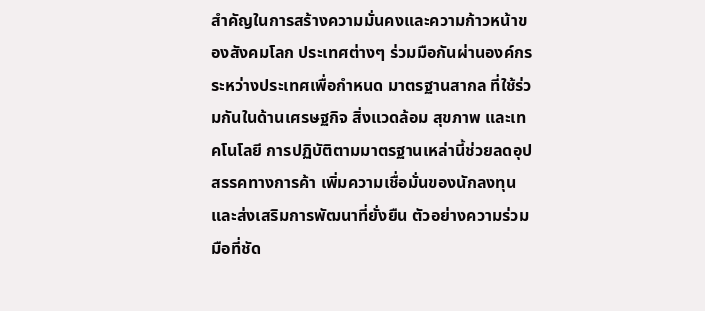สำคัญในการสร้างความมั่นคงและความก้าวหน้าของสังคมโลก ประเทศต่างๆ ร่วมมือกันผ่านองค์กรระหว่างประเทศเพื่อกำหนด มาตรฐานสากล ที่ใช้ร่วมกันในด้านเศรษฐกิจ สิ่งแวดล้อม สุขภาพ และเทคโนโลยี การปฏิบัติตามมาตรฐานเหล่านี้ช่วยลดอุปสรรคทางการค้า เพิ่มความเชื่อมั่นของนักลงทุน และส่งเสริมการพัฒนาที่ยั่งยืน ตัวอย่างความร่วมมือที่ชัด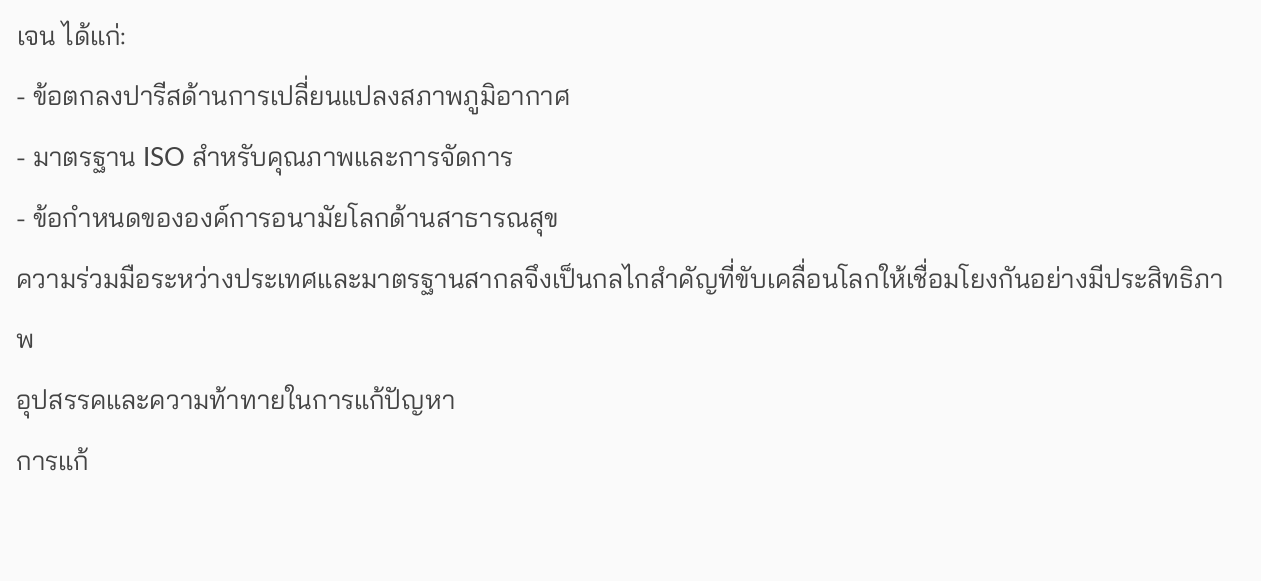เจน ได้แก่:
- ข้อตกลงปารีสด้านการเปลี่ยนแปลงสภาพภูมิอากาศ
- มาตรฐาน ISO สำหรับคุณภาพและการจัดการ
- ข้อกำหนดขององค์การอนามัยโลกด้านสาธารณสุข
ความร่วมมือระหว่างประเทศและมาตรฐานสากลจึงเป็นกลไกสำคัญที่ขับเคลื่อนโลกให้เชื่อมโยงกันอย่างมีประสิทธิภาพ
อุปสรรคและความท้าทายในการแก้ปัญหา
การแก้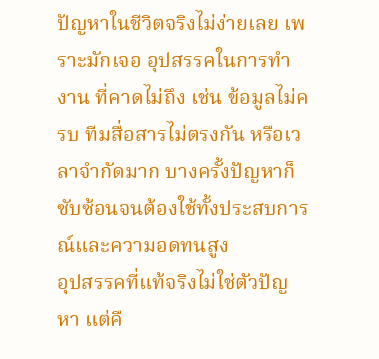ปัญหาในชีวิตจริงไม่ง่ายเลย เพราะมักเจอ อุปสรรคในการทำงาน ที่คาดไม่ถึง เช่น ข้อมูลไม่ครบ ทีมสื่อสารไม่ตรงกัน หรือเวลาจำกัดมาก บางครั้งปัญหาก็ซับซ้อนจนต้องใช้ทั้งประสบการณ์และความอดทนสูง
อุปสรรคที่แท้จริงไม่ใช่ตัวปัญหา แต่คื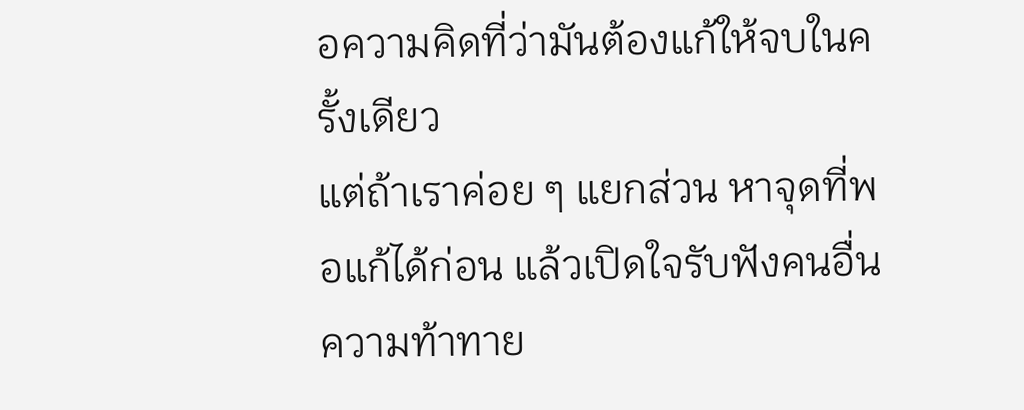อความคิดที่ว่ามันต้องแก้ให้จบในครั้งเดียว
แต่ถ้าเราค่อย ๆ แยกส่วน หาจุดที่พอแก้ได้ก่อน แล้วเปิดใจรับฟังคนอื่น
ความท้าทาย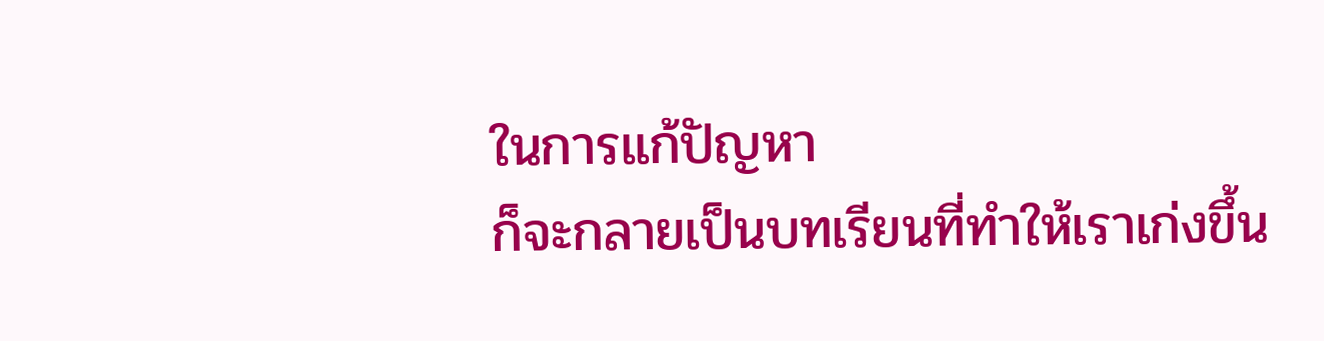ในการแก้ปัญหา
ก็จะกลายเป็นบทเรียนที่ทำให้เราเก่งขึ้น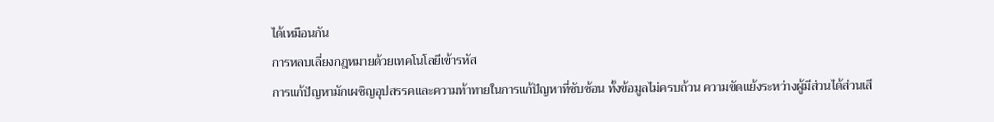ได้เหมือนกัน
การหลบเลี่ยงกฎหมายด้วยเทคโนโลยีเข้ารหัส
การแก้ปัญหามักเผชิญอุปสรรคและความท้าทายในการแก้ปัญหาที่ซับซ้อน ทั้งข้อมูลไม่ครบถ้วน ความขัดแย้งระหว่างผู้มีส่วนได้ส่วนเสี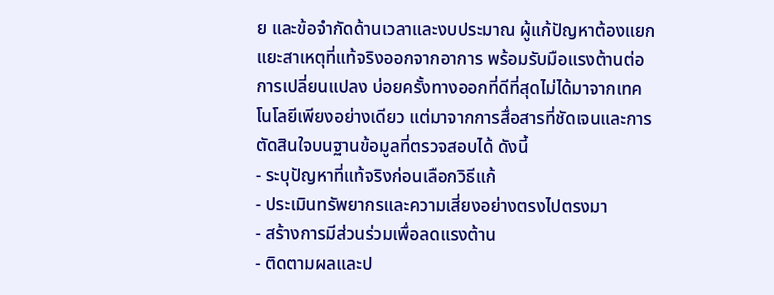ย และข้อจำกัดด้านเวลาและงบประมาณ ผู้แก้ปัญหาต้องแยกแยะสาเหตุที่แท้จริงออกจากอาการ พร้อมรับมือแรงต้านต่อการเปลี่ยนแปลง บ่อยครั้งทางออกที่ดีที่สุดไม่ได้มาจากเทคโนโลยีเพียงอย่างเดียว แต่มาจากการสื่อสารที่ชัดเจนและการตัดสินใจบนฐานข้อมูลที่ตรวจสอบได้ ดังนี้
- ระบุปัญหาที่แท้จริงก่อนเลือกวิธีแก้
- ประเมินทรัพยากรและความเสี่ยงอย่างตรงไปตรงมา
- สร้างการมีส่วนร่วมเพื่อลดแรงต้าน
- ติดตามผลและป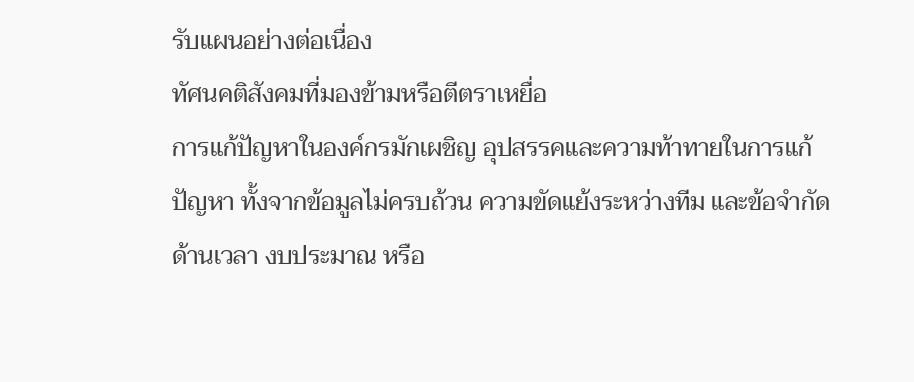รับแผนอย่างต่อเนื่อง
ทัศนคติสังคมที่มองข้ามหรือตีตราเหยื่อ
การแก้ปัญหาในองค์กรมักเผชิญ อุปสรรคและความท้าทายในการแก้ปัญหา ทั้งจากข้อมูลไม่ครบถ้วน ความขัดแย้งระหว่างทีม และข้อจำกัดด้านเวลา งบประมาณ หรือ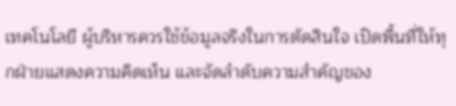เทคโนโลยี ผู้บริหารควรใช้ข้อมูลจริงในการตัดสินใจ เปิดพื้นที่ให้ทุกฝ่ายแสดงความคิดเห็น และจัดลำดับความสำคัญของ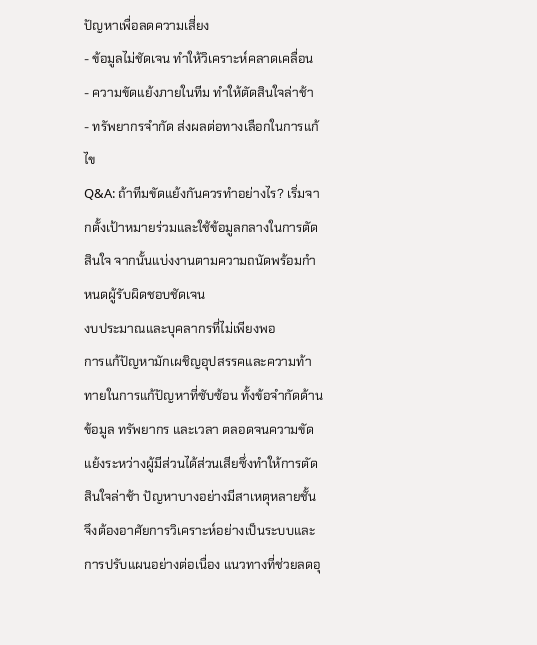ปัญหาเพื่อลดความเสี่ยง
- ข้อมูลไม่ชัดเจน ทำให้วิเคราะห์คลาดเคลื่อน
- ความขัดแย้งภายในทีม ทำให้ตัดสินใจล่าช้า
- ทรัพยากรจำกัด ส่งผลต่อทางเลือกในการแก้ไข
Q&A: ถ้าทีมขัดแย้งกันควรทำอย่างไร? เริ่มจากตั้งเป้าหมายร่วมและใช้ข้อมูลกลางในการตัดสินใจ จากนั้นแบ่งงานตามความถนัดพร้อมกำหนดผู้รับผิดชอบชัดเจน
งบประมาณและบุคลากรที่ไม่เพียงพอ
การแก้ปัญหามักเผชิญอุปสรรคและความท้าทายในการแก้ปัญหาที่ซับซ้อน ทั้งข้อจำกัดด้านข้อมูล ทรัพยากร และเวลา ตลอดจนความขัดแย้งระหว่างผู้มีส่วนได้ส่วนเสียซึ่งทำให้การตัดสินใจล่าช้า ปัญหาบางอย่างมีสาเหตุหลายชั้น จึงต้องอาศัยการวิเคราะห์อย่างเป็นระบบและการปรับแผนอย่างต่อเนื่อง แนวทางที่ช่วยลดอุ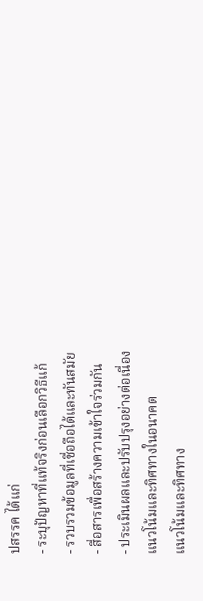ปสรรค ได้แก่
- ระบุปัญหาที่แท้จริงก่อนเลือกวิธีแก้
- รวบรวมข้อมูลที่เชื่อถือได้และทันสมัย
- สื่อสารเพื่อสร้างความเข้าใจร่วมกัน
- ประเมินผลและปรับปรุงอย่างต่อเนื่อง
แนวโน้มและทิศทางในอนาคต
แนวโน้มและทิศทาง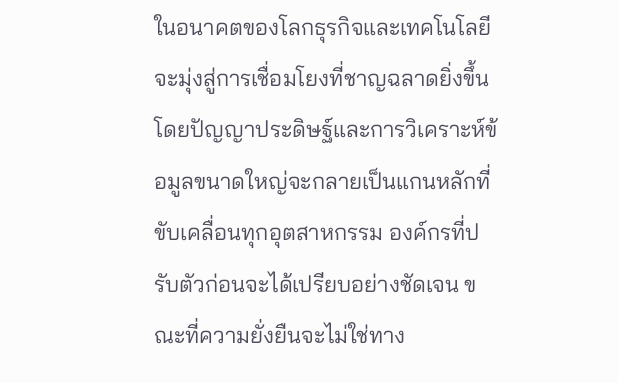ในอนาคตของโลกธุรกิจและเทคโนโลยีจะมุ่งสู่การเชื่อมโยงที่ชาญฉลาดยิ่งขึ้น โดยปัญญาประดิษฐ์และการวิเคราะห์ข้อมูลขนาดใหญ่จะกลายเป็นแกนหลักที่ขับเคลื่อนทุกอุตสาหกรรม องค์กรที่ปรับตัวก่อนจะได้เปรียบอย่างชัดเจน ขณะที่ความยั่งยืนจะไม่ใช่ทาง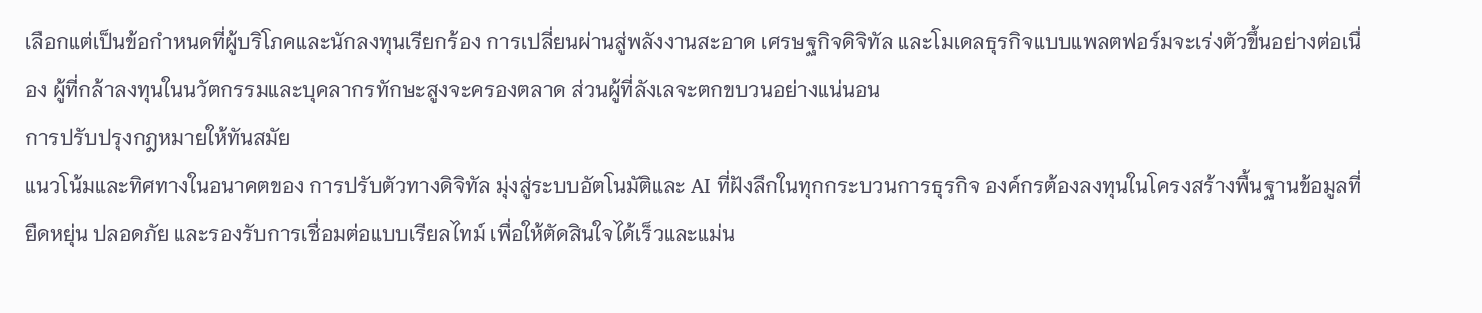เลือกแต่เป็นข้อกำหนดที่ผู้บริโภคและนักลงทุนเรียกร้อง การเปลี่ยนผ่านสู่พลังงานสะอาด เศรษฐกิจดิจิทัล และโมเดลธุรกิจแบบแพลตฟอร์มจะเร่งตัวขึ้นอย่างต่อเนื่อง ผู้ที่กล้าลงทุนในนวัตกรรมและบุคลากรทักษะสูงจะครองตลาด ส่วนผู้ที่ลังเลจะตกขบวนอย่างแน่นอน
การปรับปรุงกฎหมายให้ทันสมัย
แนวโน้มและทิศทางในอนาคตของ การปรับตัวทางดิจิทัล มุ่งสู่ระบบอัตโนมัติและ AI ที่ฝังลึกในทุกกระบวนการธุรกิจ องค์กรต้องลงทุนในโครงสร้างพื้นฐานข้อมูลที่ยืดหยุ่น ปลอดภัย และรองรับการเชื่อมต่อแบบเรียลไทม์ เพื่อให้ตัดสินใจได้เร็วและแม่น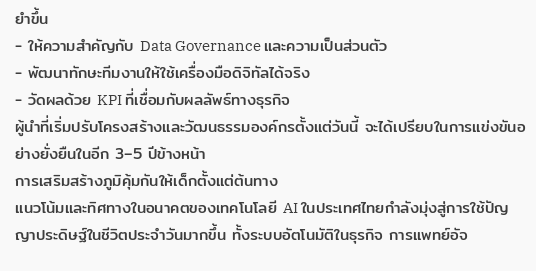ยำขึ้น
- ให้ความสำคัญกับ Data Governance และความเป็นส่วนตัว
- พัฒนาทักษะทีมงานให้ใช้เครื่องมือดิจิทัลได้จริง
- วัดผลด้วย KPI ที่เชื่อมกับผลลัพธ์ทางธุรกิจ
ผู้นำที่เริ่มปรับโครงสร้างและวัฒนธรรมองค์กรตั้งแต่วันนี้ จะได้เปรียบในการแข่งขันอย่างยั่งยืนในอีก 3–5 ปีข้างหน้า
การเสริมสร้างภูมิคุ้มกันให้เด็กตั้งแต่ต้นทาง
แนวโน้มและทิศทางในอนาคตของเทคโนโลยี AI ในประเทศไทยกำลังมุ่งสู่การใช้ปัญญาประดิษฐ์ในชีวิตประจำวันมากขึ้น ทั้งระบบอัตโนมัติในธุรกิจ การแพทย์อัจ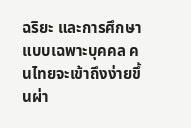ฉริยะ และการศึกษาแบบเฉพาะบุคคล คนไทยจะเข้าถึงง่ายขึ้นผ่า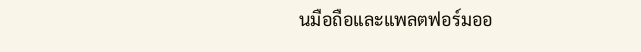นมือถือและแพลตฟอร์มออ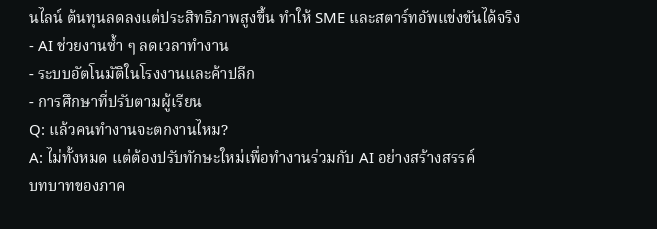นไลน์ ต้นทุนลดลงแต่ประสิทธิภาพสูงขึ้น ทำให้ SME และสตาร์ทอัพแข่งขันได้จริง
- AI ช่วยงานซ้ำ ๆ ลดเวลาทำงาน
- ระบบอัตโนมัติในโรงงานและค้าปลีก
- การศึกษาที่ปรับตามผู้เรียน
Q: แล้วคนทำงานจะตกงานไหม?
A: ไม่ทั้งหมด แต่ต้องปรับทักษะใหม่เพื่อทำงานร่วมกับ AI อย่างสร้างสรรค์
บทบาทของภาค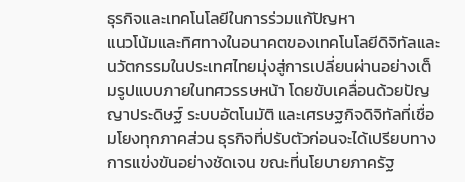ธุรกิจและเทคโนโลยีในการร่วมแก้ปัญหา
แนวโน้มและทิศทางในอนาคตของเทคโนโลยีดิจิทัลและนวัตกรรมในประเทศไทยมุ่งสู่การเปลี่ยนผ่านอย่างเต็มรูปแบบภายในทศวรรษหน้า โดยขับเคลื่อนด้วยปัญญาประดิษฐ์ ระบบอัตโนมัติ และเศรษฐกิจดิจิทัลที่เชื่อมโยงทุกภาคส่วน ธุรกิจที่ปรับตัวก่อนจะได้เปรียบทางการแข่งขันอย่างชัดเจน ขณะที่นโยบายภาครัฐ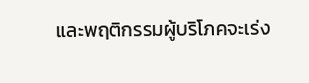และพฤติกรรมผู้บริโภคจะเร่ง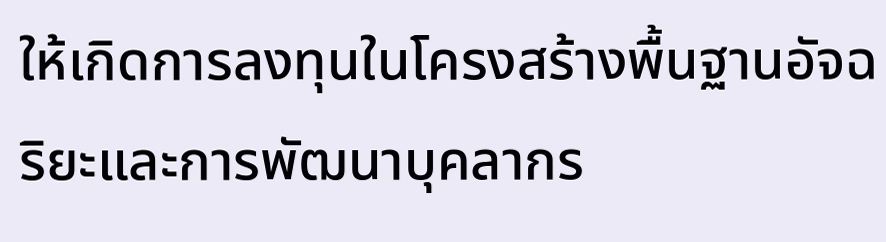ให้เกิดการลงทุนในโครงสร้างพื้นฐานอัจฉริยะและการพัฒนาบุคลากร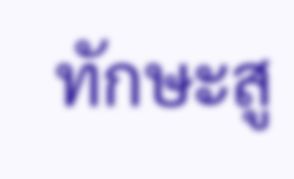ทักษะสู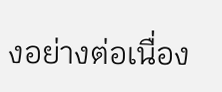งอย่างต่อเนื่อง